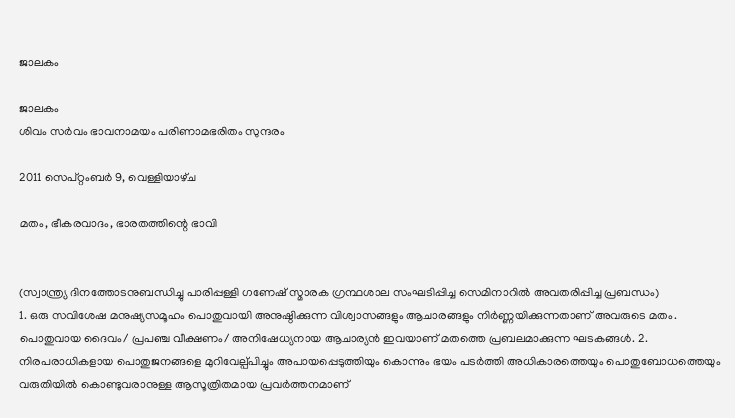ജാലകം

ജാലകം
ശിവം സര്‍വം ഭാവനാമയം പരിണാമഭരിതം സുന്ദരം

2011 സെപ്റ്റംബർ 9, വെള്ളിയാഴ്‌ച

മതം, ഭീകരവാദം, ഭാരതത്തിന്റെ ഭാവി


(സ്വാന്ത്ര്യ ദിനത്തോടനുബന്ധിച്ചു പാരിപ്പള്ളി ഗണേഷ് സ്മാരക ഗ്രന്ഥശാല സംഘടിപ്പിച്ച സെമിനാറില്‍ അവതരിപ്പിച്ച പ്രബന്ധം)
1. ഒരു സവിശേഷ മനുഷ്യസമൂഹം പൊതുവായി അനുഷ്ഠിക്കുന്ന വിശ്വാസങ്ങളും ആചാരങ്ങളും നിര്‍ണ്ണയിക്കുന്നതാണ് അവരുടെ മതം. പൊതുവായ ദൈവം/ പ്രപഞ്ച വീക്ഷണം/ അനിഷേധ്യനായ ആചാര്യന്‍ ഇവയാണ് മതത്തെ പ്രബലമാക്കുന്ന ഘടകങ്ങള്‍. 2. നിരപരാധികളായ പൊതുജനങ്ങളെ മുറിവേല്പ്പിച്ചും അപായപ്പെടുത്തിയും കൊന്നും ഭയം പടര്‍ത്തി അധികാരത്തെയും പൊതുബോധത്തെയും വരുതിയില്‍ കൊണ്ടുവരാനുള്ള ആസൂത്രിതമായ പ്രവര്‍ത്തനമാണ്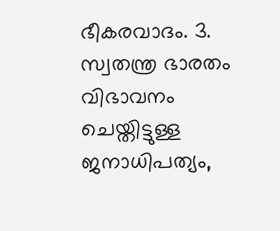ഭീകരവാദം. 3. സ്വതന്ത്ര ഭാരതം വിഭാവനം ചെയ്തിട്ടുള്ള ജനാധിപത്യം,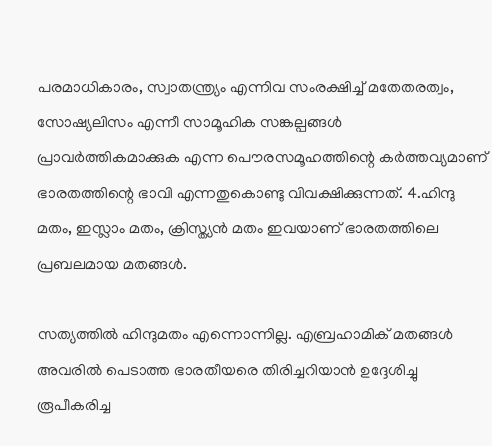പരമാധികാരം, സ്വാതന്ത്ര്യം എന്നിവ സംരക്ഷിച്ച് മതേതരത്വം, സോഷ്യലിസം എന്നീ സാമൂഹിക സങ്കല്പങ്ങള്‍ പ്രാവര്‍ത്തികമാക്കുക എന്ന പൌരസമൂഹത്തിന്റെ കര്‍ത്തവ്യമാണ് ഭാരതത്തിന്റെ ഭാവി എന്നതുകൊണ്ടു വിവക്ഷിക്കുന്നത്. 4.ഹിന്ദു മതം, ഇസ്ലാം മതം, ക്രിസ്ത്യന്‍ മതം ഇവയാണ് ഭാരതത്തിലെ പ്രബലമായ മതങ്ങള്‍.

സത്യത്തില്‍ ഹിന്ദുമതം എന്നൊന്നില്ല. എബ്രഹാമിക് മതങ്ങള്‍ അവരില്‍ പെടാത്ത ഭാരതീയരെ തിരിച്ചറിയാന്‍ ഉദ്ദേശിച്ചു രൂപീകരിച്ച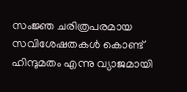സംജ്ഞ ചരിത്രപരമായ സവിശേഷതകള്‍ കൊണ്ട് ഹിന്ദുമതം എന്നു വ്യാജമായി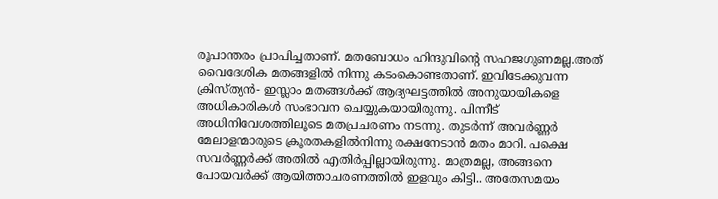രൂപാന്തരം പ്രാപിച്ചതാണ്. മതബോധം ഹിന്ദുവിന്റെ സഹജഗുണമല്ല.അത് വൈദേശിക മതങ്ങളില്‍ നിന്നു കടംകൊണ്ടതാണ്. ഇവിടേക്കുവന്ന ക്രിസ്ത്യന്‍- ഇസ്ലാം മതങ്ങള്‍ക്ക് ആദ്യഘട്ടത്തില്‍ അനുയായികളെ അധികാരികള്‍ സംഭാവന ചെയ്യുകയായിരുന്നു. പിന്നീട് അധിനിവേശത്തിലൂടെ മതപ്രചരണം നടന്നു. തുടര്‍ന്ന് അവര്‍ണ്ണര്‍ മേലാളന്മാരുടെ ക്രൂരതകളില്‍നിന്നു രക്ഷനേടാന്‍ മതം മാറി. പക്ഷെ സവര്‍ണ്ണര്‍ക്ക് അതില്‍ എതിര്‍പ്പില്ലായിരുന്നു. മാത്രമല്ല, അങ്ങനെ പോയവര്‍ക്ക് ആയിത്താചരണത്തില്‍ ഇളവും കിട്ടി.. അതേസമയം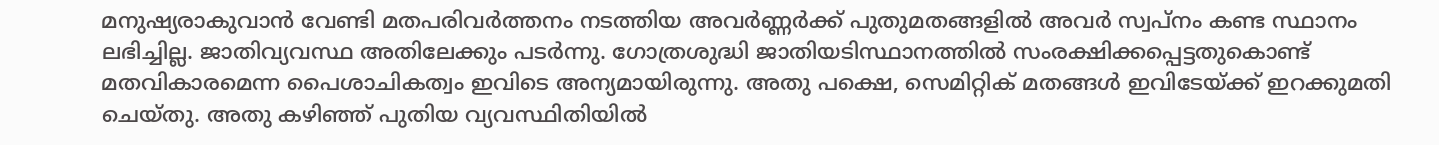മനുഷ്യരാകുവാന്‍ വേണ്ടി മതപരിവര്‍ത്തനം നടത്തിയ അവര്‍ണ്ണര്‍ക്ക് പുതുമതങ്ങളില്‍ അവര്‍ സ്വപ്നം കണ്ട സ്ഥാനം ലഭിച്ചില്ല. ജാതിവ്യവസ്ഥ അതിലേക്കും പടര്‍ന്നു. ഗോത്രശുദ്ധി ജാതിയടിസ്ഥാനത്തില്‍ സംരക്ഷിക്കപ്പെട്ടതുകൊണ്ട് മതവികാരമെന്ന പൈശാചികത്വം ഇവിടെ അന്യമായിരുന്നു. അതു പക്ഷെ, സെമിറ്റിക് മതങ്ങള്‍ ഇവിടേയ്ക്ക് ഇറക്കുമതി ചെയ്തു. അതു കഴിഞ്ഞ് പുതിയ വ്യവസ്ഥിതിയില്‍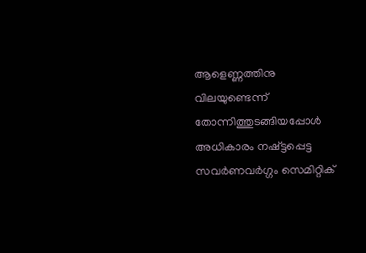ആളെണ്ണത്തിനു വിലയുണ്ടെന്ന് തോന്നിത്തുടങ്ങിയപ്പോള്‍ അധികാരം നഷ്ട്ടപ്പെട്ട സവര്‍ണവര്‍ഗ്ഗം സെമിറ്റിക്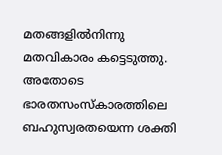മതങ്ങളില്‍നിന്നു മതവികാരം കട്ടെടുത്തു. അതോടെ ഭാരതസംസ്കാരത്തിലെ ബഹുസ്വരതയെന്ന ശക്തി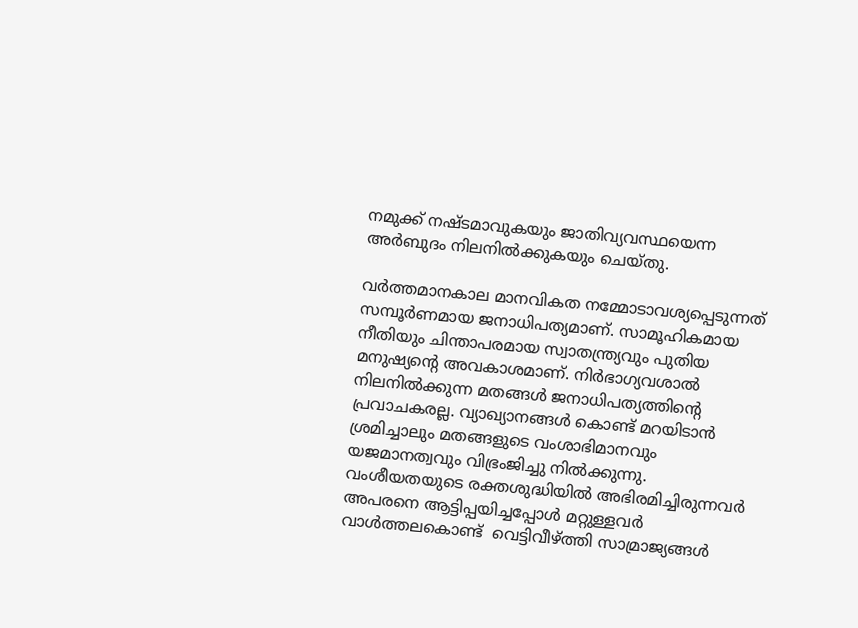നമുക്ക് നഷ്ടമാവുകയും ജാതിവ്യവസ്ഥയെന്ന അര്‍ബുദം നിലനില്‍ക്കുകയും ചെയ്തു.

വര്‍ത്തമാനകാല മാനവികത നമ്മോടാവശ്യപ്പെടുന്നത് സമ്പൂര്‍ണമായ ജനാധിപത്യമാണ്. സാമൂഹികമായ നീതിയും ചിന്താപരമായ സ്വാതന്ത്ര്യവും പുതിയ മനുഷ്യന്റെ അവകാശമാണ്. നിര്‍ഭാഗ്യവശാല്‍ നിലനില്‍ക്കുന്ന മതങ്ങള്‍ ജനാധിപത്യത്തിന്റെ പ്രവാചകരല്ല. വ്യാഖ്യാനങ്ങള്‍ കൊണ്ട് മറയിടാന്‍ ശ്രമിച്ചാലും മതങ്ങളുടെ വംശാഭിമാനവും യജമാനത്വവും വിഭ്രംജിച്ചു നില്‍ക്കുന്നു. വംശീയതയുടെ രക്തശുദ്ധിയില്‍ അഭിരമിച്ചിരുന്നവര്‍ അപരനെ ആട്ടിപ്പയിച്ചപ്പോള്‍ മറ്റുള്ളവര്‍ വാള്‍ത്തലകൊണ്ട്  വെട്ടിവീഴ്ത്തി സാമ്രാജ്യങ്ങള്‍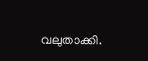വലുതാക്കി.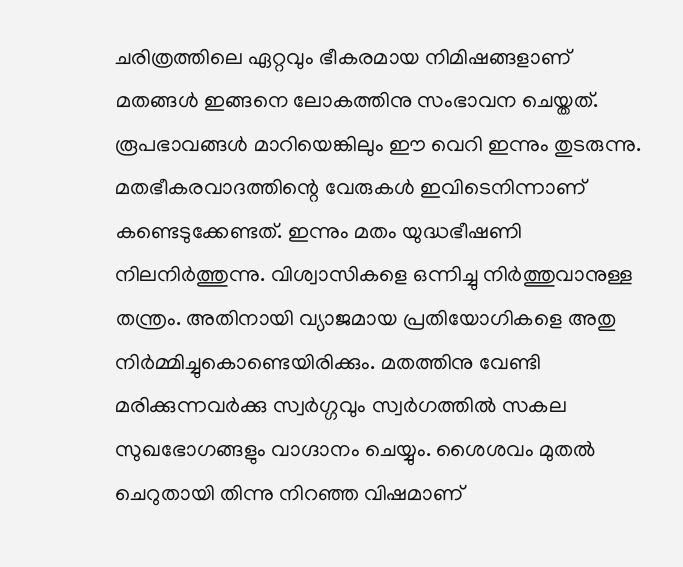ചരിത്രത്തിലെ ഏറ്റവും ഭീകരമായ നിമിഷങ്ങളാണ് മതങ്ങള്‍ ഇങ്ങനെ ലോകത്തിനു സംഭാവന ചെയ്തത്. രൂപഭാവങ്ങള്‍ മാറിയെങ്കിലും ഈ വെറി ഇന്നും തുടരുന്നു. മതഭീകരവാദത്തിന്റെ വേരുകള്‍ ഇവിടെനിന്നാണ് കണ്ടെടുക്കേണ്ടത്. ഇന്നും മതം യുദ്ധഭീഷണി നിലനിര്‍ത്തുന്നു. വിശ്വാസികളെ ഒന്നിച്ചു നിര്‍ത്തുവാനുള്ള തന്ത്രം. അതിനായി വ്യാജമായ പ്രതിയോഗികളെ അതു നിര്‍മ്മിച്ചുകൊണ്ടെയിരിക്കും. മതത്തിനു വേണ്ടി മരിക്കുന്നവര്‍ക്കു സ്വര്‍ഗ്ഗവും സ്വര്‍ഗത്തില്‍ സകല സുഖഭോഗങ്ങളും വാഗ്ദാനം ചെയ്യും. ശൈശവം മുതല്‍ ചെറുതായി തിന്നു നിറഞ്ഞ വിഷമാണ്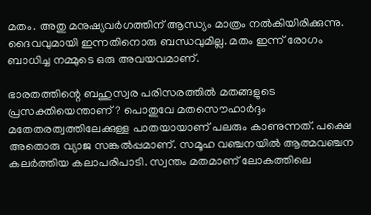മതം. അതു മനുഷ്യവര്‍ഗത്തിന് ആന്ധ്യം മാത്രം നല്‍കിയിരിക്കുന്നു. ദൈവവുമായി ഇന്നതിനൊരു ബന്ധവുമില്ല. മതം ഇന്ന് രോഗം ബാധിച്ച നമ്മുടെ ഒരു അവയവമാണ്.

ഭാരതത്തിന്റെ ബഹുസ്വര പരിസരത്തില്‍ മതങ്ങളുടെ പ്രസക്തിയെന്താണ്‌? പൊതുവേ മതസൌഹാര്‍ദ്ദം മതേതരത്വത്തിലേക്കുള്ള പാതയായാണ് പലരും കാണുന്നത്. പക്ഷെ അതൊരു വ്യാജ സങ്കല്‍പ്പമാണ്. സമൂഹ വഞ്ചനയില്‍ ആത്മവഞ്ചന കലര്‍ത്തിയ കലാപരിപാടി. സ്വന്തം മതമാണ്‌ ലോകത്തിലെ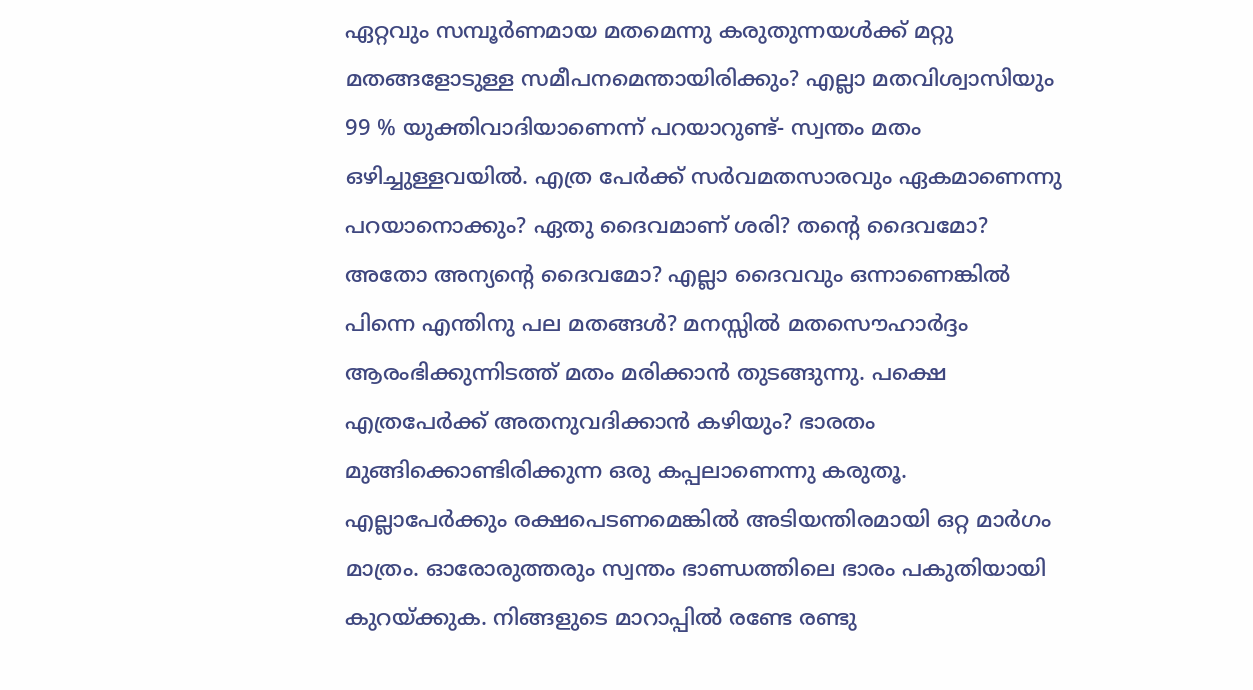ഏറ്റവും സമ്പൂര്‍ണമായ മതമെന്നു കരുതുന്നയള്‍ക്ക് മറ്റു മതങ്ങളോടുള്ള സമീപനമെന്തായിരിക്കും? എല്ലാ മതവിശ്വാസിയും 99 % യുക്തിവാദിയാണെന്ന് പറയാറുണ്ട്- സ്വന്തം മതം ഒഴിച്ചുള്ളവയില്‍. എത്ര പേര്‍ക്ക് സര്‍വമതസാരവും ഏകമാണെന്നു പറയാനൊക്കും? ഏതു ദൈവമാണ് ശരി? തന്റെ ദൈവമോ? അതോ അന്യന്റെ ദൈവമോ? എല്ലാ ദൈവവും ഒന്നാണെങ്കില്‍ പിന്നെ എന്തിനു പല മതങ്ങള്‍? മനസ്സില്‍ മതസൌഹാര്‍ദ്ദം ആരംഭിക്കുന്നിടത്ത് മതം മരിക്കാന്‍ തുടങ്ങുന്നു. പക്ഷെ എത്രപേര്‍ക്ക് അതനുവദിക്കാന്‍ കഴിയും? ഭാരതം മുങ്ങിക്കൊണ്ടിരിക്കുന്ന ഒരു കപ്പലാണെന്നു കരുതൂ. എല്ലാപേര്‍ക്കും രക്ഷപെടണമെങ്കില്‍ അടിയന്തിരമായി ഒറ്റ മാര്‍ഗം മാത്രം. ഓരോരുത്തരും സ്വന്തം ഭാണ്ഡത്തിലെ ഭാരം പകുതിയായി കുറയ്ക്കുക. നിങ്ങളുടെ മാറാപ്പില്‍ രണ്ടേ രണ്ടു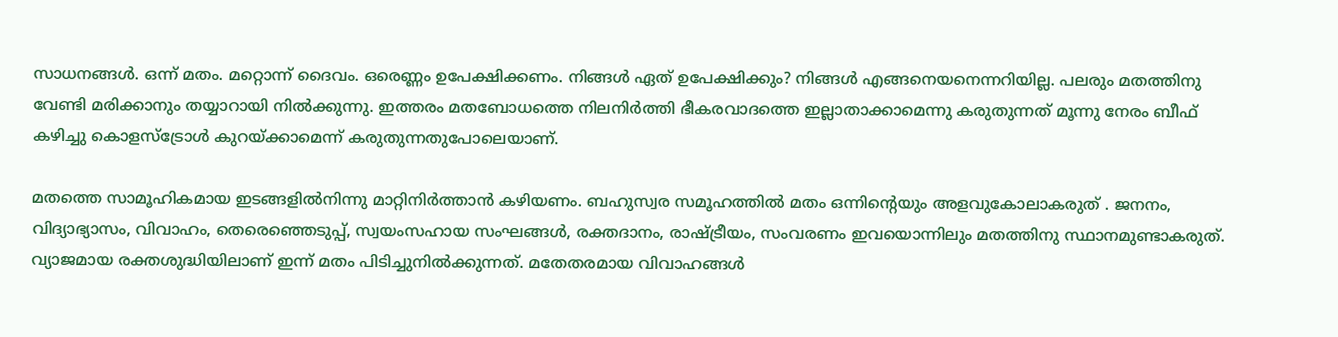സാധനങ്ങള്‍. ഒന്ന് മതം. മറ്റൊന്ന് ദൈവം. ഒരെണ്ണം ഉപേക്ഷിക്കണം. നിങ്ങള്‍ ഏത് ഉപേക്ഷിക്കും? നിങ്ങള്‍ എങ്ങനെയനെന്നറിയില്ല. പലരും മതത്തിനു വേണ്ടി മരിക്കാനും തയ്യാറായി നില്‍ക്കുന്നു. ഇത്തരം മതബോധത്തെ നിലനിര്‍ത്തി ഭീകരവാദത്തെ ഇല്ലാതാക്കാമെന്നു കരുതുന്നത് മൂന്നു നേരം ബീഫ് കഴിച്ചു കൊളസ്ട്രോള്‍ കുറയ്ക്കാമെന്ന് കരുതുന്നതുപോലെയാണ്.

മതത്തെ സാമൂഹികമായ ഇടങ്ങളില്‍നിന്നു മാറ്റിനിര്‍ത്താന്‍ കഴിയണം. ബഹുസ്വര സമൂഹത്തില്‍ മതം ഒന്നിന്റെയും അളവുകോലാകരുത് . ജനനം, വിദ്യാഭ്യാസം, വിവാഹം, തെരെഞ്ഞെടുപ്പ്, സ്വയംസഹായ സംഘങ്ങള്‍, രക്തദാനം, രാഷ്ട്രീയം, സംവരണം ഇവയൊന്നിലും മതത്തിനു സ്ഥാനമുണ്ടാകരുത്. വ്യാജമായ രക്തശുദ്ധിയിലാണ് ഇന്ന് മതം പിടിച്ചുനില്‍ക്കുന്നത്. മതേതരമായ വിവാഹങ്ങള്‍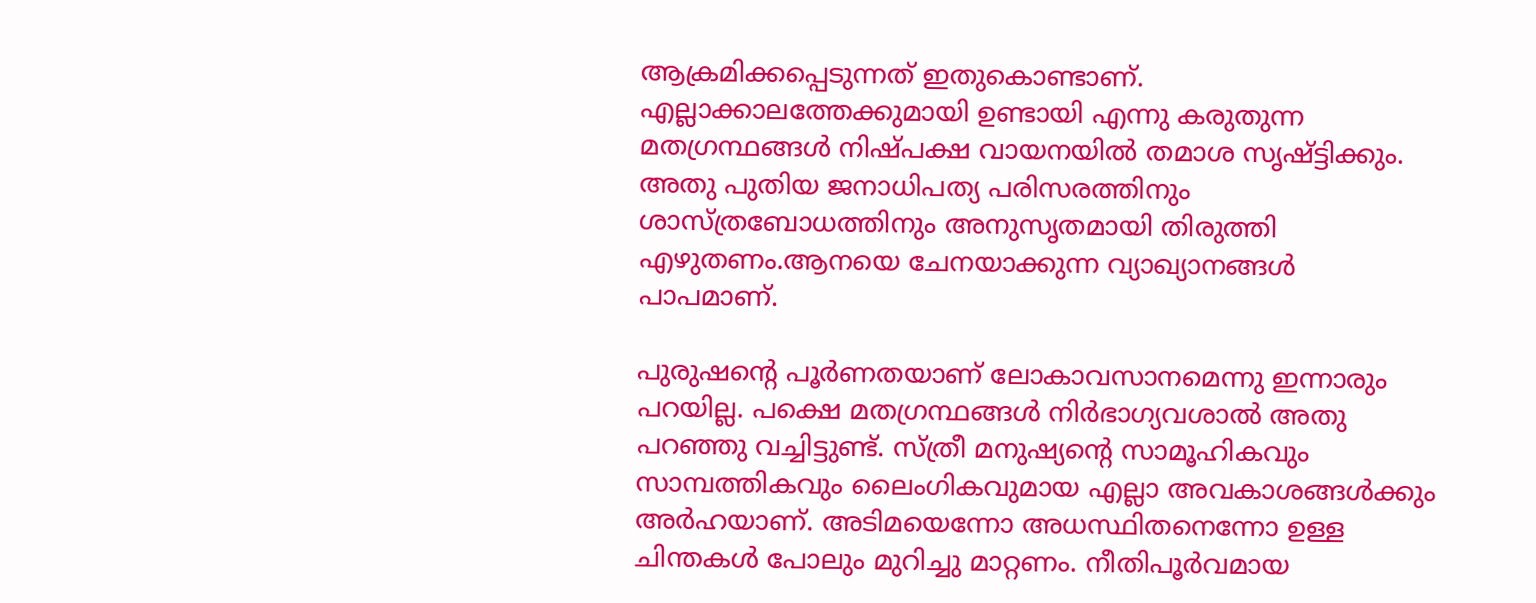ആക്രമിക്കപ്പെടുന്നത് ഇതുകൊണ്ടാണ്. എല്ലാക്കാലത്തേക്കുമായി ഉണ്ടായി എന്നു കരുതുന്ന മതഗ്രന്ഥങ്ങള്‍ നിഷ്പക്ഷ വായനയില്‍ തമാശ സൃഷ്ട്ടിക്കും. അതു പുതിയ ജനാധിപത്യ പരിസരത്തിനും ശാസ്ത്രബോധത്തിനും അനുസൃതമായി തിരുത്തി എഴുതണം.ആനയെ ചേനയാക്കുന്ന വ്യാഖ്യാനങ്ങള്‍ പാപമാണ്.

പുരുഷന്റെ പൂര്‍ണതയാണ് ലോകാവസാനമെന്നു ഇന്നാരും പറയില്ല. പക്ഷെ മതഗ്രന്ഥങ്ങള്‍ നിര്‍ഭാഗ്യവശാല്‍ അതു പറഞ്ഞു വച്ചിട്ടുണ്ട്. സ്ത്രീ മനുഷ്യന്റെ സാമൂഹികവും സാമ്പത്തികവും ലൈംഗികവുമായ എല്ലാ അവകാശങ്ങള്‍ക്കും അര്‍ഹയാണ്. അടിമയെന്നോ അധസ്ഥിതനെന്നോ ഉള്ള ചിന്തകള്‍ പോലും മുറിച്ചു മാറ്റണം. നീതിപൂര്‍വമായ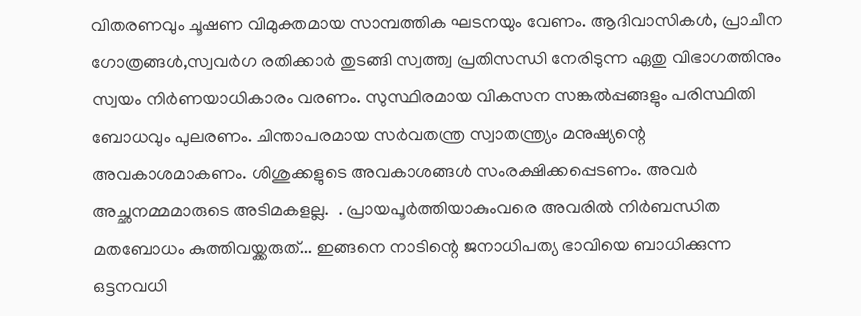വിതരണവും ചൂഷണ വിമുക്തമായ സാമ്പത്തിക ഘടനയും വേണം. ആദിവാസികള്‍, പ്രാചീന ഗോത്രങ്ങള്‍,സ്വവര്‍ഗ രതിക്കാര്‍ തുടങ്ങി സ്വത്ത്വ പ്രതിസന്ധി നേരിടുന്ന ഏതു വിഭാഗത്തിനും സ്വയം നിര്‍ണയാധികാരം വരണം. സുസ്ഥിരമായ വികസന സങ്കല്‍പ്പങ്ങളും പരിസ്ഥിതി ബോധവും പുലരണം. ചിന്താപരമായ സര്‍വതന്ത്ര സ്വാതന്ത്ര്യം മനുഷ്യന്റെ അവകാശമാകണം. ശിശുക്കളുടെ അവകാശങ്ങള്‍ സംരക്ഷിക്കപ്പെടണം. അവര്‍ അച്ഛനമ്മമാരുടെ അടിമകളല്ല.  . പ്രായപൂര്‍ത്തിയാകുംവരെ അവരില്‍ നിര്‍ബന്ധിത മതബോധം കുത്തിവയ്ക്കരുത്... ഇങ്ങനെ നാടിന്റെ ജനാധിപത്യ ഭാവിയെ ബാധിക്കുന്ന ഒട്ടനവധി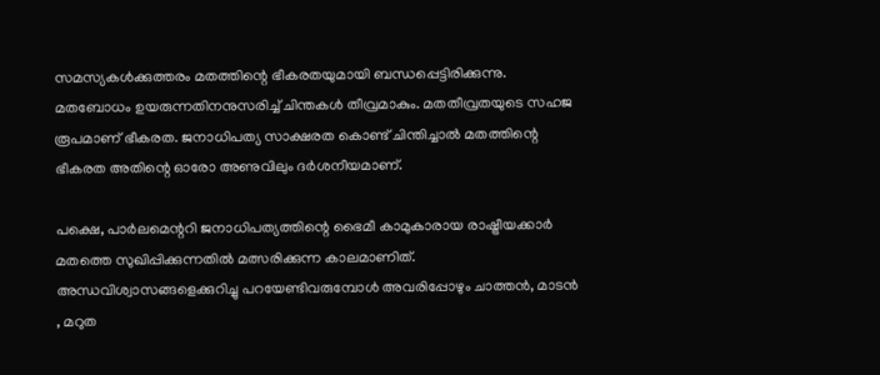സമസ്യകള്‍ക്കുത്തരം മതത്തിന്റെ ഭീകരതയുമായി ബന്ധപ്പെട്ടിരിക്കുന്നു. മതബോധം ഉയരുന്നതിനനുസരിച്ച് ചിന്തകള്‍ തീവ്രമാകും. മതതീവ്രതയുടെ സഹജ രൂപമാണ്‌ ഭീകരത. ജനാധിപത്യ സാക്ഷരത കൊണ്ട് ചിന്തിച്ചാല്‍ മതത്തിന്റെ ഭീകരത അതിന്റെ ഓരോ അണുവിലും ദര്‍ശനീയമാണ്.

പക്ഷെ, പാര്‍ലമെന്ററി ജനാധിപത്യത്തിന്റെ ഭൈമീ കാമുകാരായ രാഷ്ട്രീയക്കാര്‍ മതത്തെ സുഖിപ്പിക്കുന്നതില്‍ മത്സരിക്കുന്ന കാലമാണിത്. അന്ധവിശ്വാസങ്ങളെക്കുറിച്ചു പറയേണ്ടിവരുമ്പോള്‍ അവരിപ്പോഴും ചാത്തന്‍, മാടന്‍ , മറുത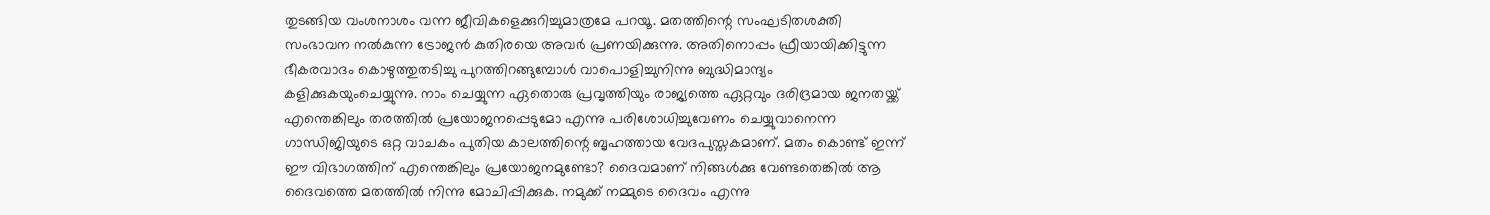തുടങ്ങിയ വംശനാശം വന്ന ജീവികളെക്കുറിച്ചുമാത്രമേ പറയൂ. മതത്തിന്റെ സംഘടിതശക്തി സംഭാവന നല്‍കുന്ന ട്രോജന്‍ കുതിരയെ അവര്‍ പ്രണയിക്കുന്നു. അതിനൊപ്പം ഫ്രീയായിക്കിട്ടുന്ന ഭീകരവാദം കൊഴുത്തുതടിച്ചു പുറത്തിറങ്ങുമ്പോള്‍ വാപൊളിച്ചുനിന്നു ബുദ്ധിമാന്ദ്യം കളിക്കുകയുംചെയ്യുന്നു. നാം ചെയ്യുന്ന ഏതൊരു പ്രവൃത്തിയും രാജ്യത്തെ ഏറ്റവും ദരിദ്രമായ ജനതയ്ക്ക് എന്തെങ്കിലും തരത്തില്‍ പ്രയോജനപ്പെടുമോ എന്നു പരിശോധിച്ചുവേണം ചെയ്യുവാനെന്ന ഗാന്ധിജിയുടെ ഒറ്റ വാചകം പുതിയ കാലത്തിന്റെ ബൃഹത്തായ വേദപുസ്തകമാണ്. മതം കൊണ്ട് ഇന്ന് ഈ വിഭാഗത്തിന് എന്തെങ്കിലും പ്രയോജനമുണ്ടോ? ദൈവമാണ് നിങ്ങള്‍ക്കു വേണ്ടതെങ്കില്‍ ആ ദൈവത്തെ മതത്തില്‍ നിന്നു മോചിപ്പിക്കുക. നമുക്ക് നമ്മുടെ ദൈവം എന്നു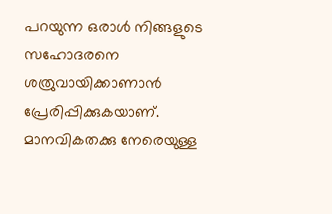പറയുന്ന ഒരാള്‍ നിങ്ങളുടെ സഹോദരനെ ശത്രുവായിക്കാണാന്‍ പ്രേരിപ്പിക്കുകയാണ്. മാനവികതക്കു നേരെയുള്ള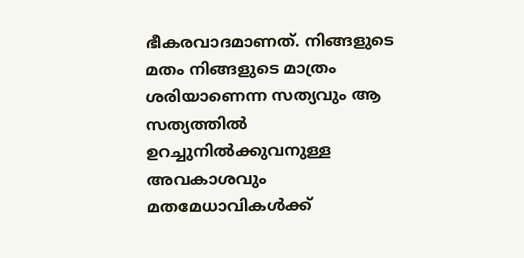ഭീകരവാദമാണത്. നിങ്ങളുടെ മതം നിങ്ങളുടെ മാത്രം ശരിയാണെന്ന സത്യവും ആ സത്യത്തില്‍ ഉറച്ചുനില്‍ക്കുവനുള്ള അവകാശവും മതമേധാവികള്‍ക്ക്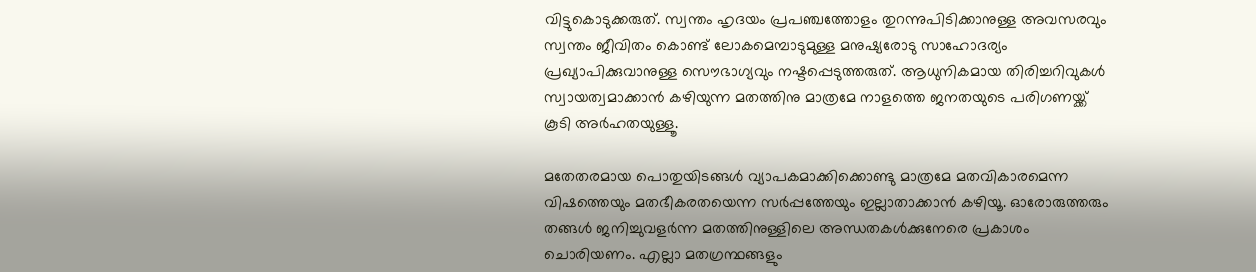വിട്ടുകൊടുക്കരുത്. സ്വന്തം ഹൃദയം പ്രപഞ്ചത്തോളം തുറന്നുപിടിക്കാനുള്ള അവസരവും സ്വന്തം ജീവിതം കൊണ്ട് ലോകമെമ്പാടുമുള്ള മനുഷ്യരോടു സാഹോദര്യം പ്രഖ്യാപിക്കുവാനുള്ള സൌഭാഗ്യവും നഷ്ടപ്പെടുത്തരുത്. ആധുനികമായ തിരിച്ചറിവുകള്‍ സ്വായത്വമാക്കാന്‍ കഴിയുന്ന മതത്തിനു മാത്രമേ നാളത്തെ ജനതയുടെ പരിഗണയ്ക്ക് കൂടി അര്‍ഹതയുള്ളൂ.

മതേതരമായ പൊതുയിടങ്ങള്‍ വ്യാപകമാക്കിക്കൊണ്ടു മാത്രമേ മതവികാരമെന്ന വിഷത്തെയും മതഭീകരതയെന്ന സര്‍പ്പത്തേയും ഇല്ലാതാക്കാന്‍ കഴിയൂ. ഓരോരുത്തരും തങ്ങള്‍ ജനിച്ചുവളര്‍ന്ന മതത്തിനുള്ളിലെ അന്ധതകള്‍ക്കുനേരെ പ്രകാശം ചൊരിയണം. എല്ലാ മതഗ്രന്ഥങ്ങളും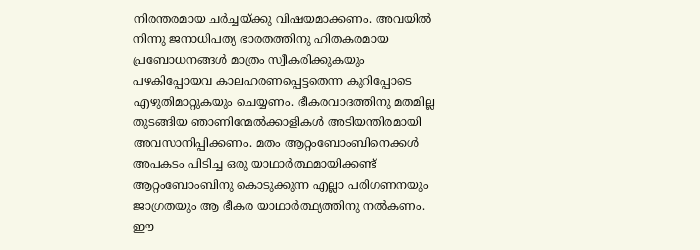നിരന്തരമായ ചര്‍ച്ചയ്ക്കു വിഷയമാക്കണം. അവയില്‍ നിന്നു ജനാധിപത്യ ഭാരതത്തിനു ഹിതകരമായ പ്രബോധനങ്ങള്‍ മാത്രം സ്വീകരിക്കുകയും പഴകിപ്പോയവ കാലഹരണപ്പെട്ടതെന്ന കുറിപ്പോടെ എഴുതിമാറ്റുകയും ചെയ്യണം. ഭീകരവാദത്തിനു മതമില്ല തുടങ്ങിയ ഞാണിന്മേല്‍ക്കാളികള്‍ അടിയന്തിരമായി അവസാനിപ്പിക്കണം. മതം ആറ്റംബോംബിനെക്കള്‍ അപകടം പിടിച്ച ഒരു യാഥാര്‍ത്ഥമായിക്കണ്ട് ആറ്റംബോംബിനു കൊടുക്കുന്ന എല്ലാ പരിഗണനയും ജാഗ്രതയും ആ ഭീകര യാഥാര്‍ത്ഥ്യത്തിനു നല്‍കണം. ഈ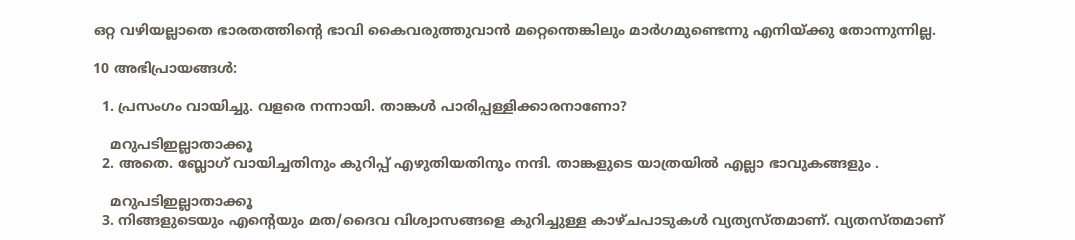ഒറ്റ വഴിയല്ലാതെ ഭാരതത്തിന്റെ ഭാവി കൈവരുത്തുവാന്‍ മറ്റെന്തെങ്കിലും മാര്‍ഗമുണ്ടെന്നു എനിയ്ക്കു തോന്നുന്നില്ല.

10 അഭിപ്രായങ്ങൾ:

  1. പ്രസംഗം വായിച്ചു. വളരെ നന്നായി. താങ്കള്‍ പാരിപ്പള്ളിക്കാരനാണോ?

    മറുപടിഇല്ലാതാക്കൂ
  2. അതെ. ബ്ലോഗ്‌ വായിച്ചതിനും കുറിപ്പ് എഴുതിയതിനും നന്ദി. താങ്കളുടെ യാത്രയില്‍ എല്ലാ ഭാവുകങ്ങളും .

    മറുപടിഇല്ലാതാക്കൂ
  3. നിങ്ങളുടെയും എന്റെയും മത/ദൈവ വിശ്വാസങ്ങളെ കുറിച്ചുള്ള കാഴ്ചപാടുകള്‍ വ്യത്യസ്തമാണ്. വ്യതസ്തമാണ്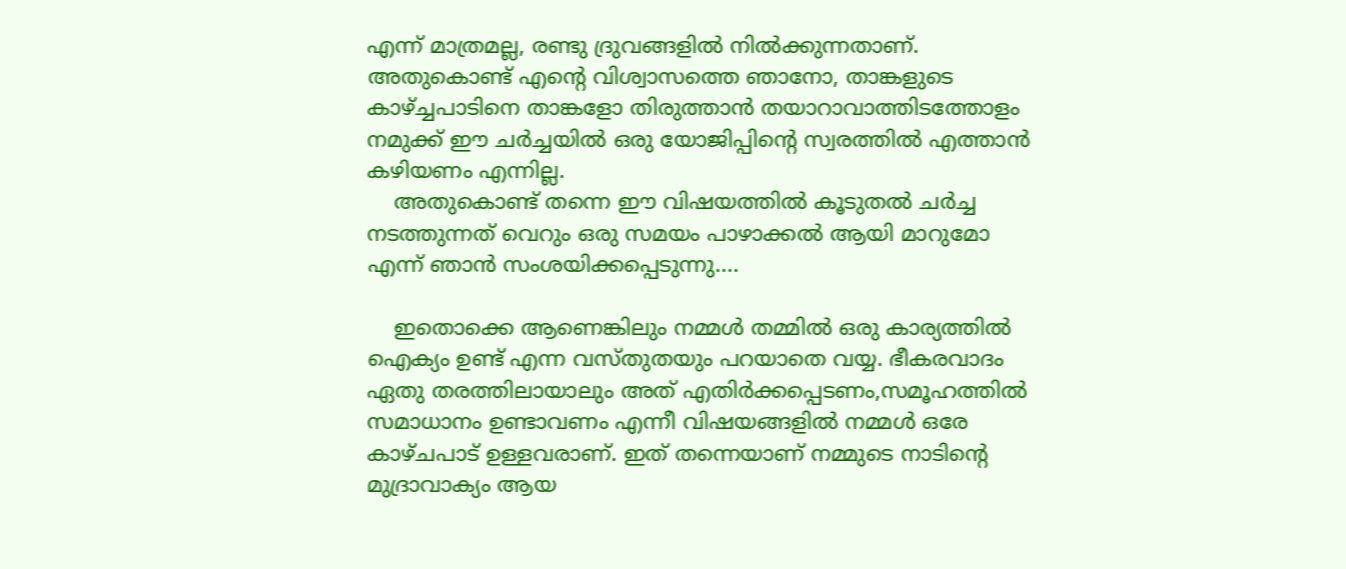എന്ന് മാത്രമല്ല, രണ്ടു ദ്രുവങ്ങളില്‍ നില്‍ക്കുന്നതാണ്. അതുകൊണ്ട് എന്റെ വിശ്വാസത്തെ ഞാനോ, താങ്കളുടെ കാഴ്ച്ചപാടിനെ താങ്കളോ തിരുത്താന്‍ തയാറാവാത്തിടത്തോളം നമുക്ക്‌ ഈ ചര്‍ച്ചയില്‍ ഒരു യോജിപ്പിന്റെ സ്വരത്തില്‍ എത്താന്‍ കഴിയണം എന്നില്ല.
    അതുകൊണ്ട് തന്നെ ഈ വിഷയത്തില്‍ കൂടുതല്‍ ചര്‍ച്ച നടത്തുന്നത് വെറും ഒരു സമയം പാഴാക്കല്‍ ആയി മാറുമോ എന്ന് ഞാന്‍ സംശയിക്കപ്പെടുന്നു....

    ഇതൊക്കെ ആണെങ്കിലും നമ്മള്‍ തമ്മില്‍ ഒരു കാര്യത്തില്‍ ഐക്യം ഉണ്ട് എന്ന വസ്തുതയും പറയാതെ വയ്യ. ഭീകരവാദം ഏതു തരത്തിലായാലും അത് എതിര്‍ക്കപ്പെടണം,സമൂഹത്തില്‍ സമാധാനം ഉണ്ടാവണം എന്നീ വിഷയങ്ങളില്‍ നമ്മള്‍ ഒരേ കാഴ്ചപാട് ഉള്ളവരാണ്. ഇത് തന്നെയാണ് നമ്മുടെ നാടിന്റെ മുദ്രാവാക്യം ആയ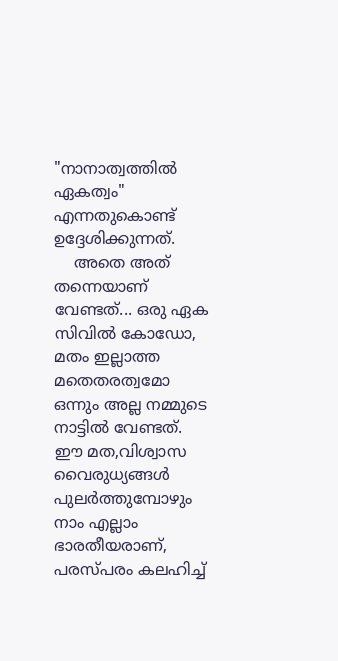"നാനാത്വത്തില്‍ ഏകത്വം" എന്നതുകൊണ്ട് ഉദ്ദേശിക്കുന്നത്.
    അതെ അത് തന്നെയാണ് വേണ്ടത്... ഒരു ഏക സിവില്‍ കോഡോ, മതം ഇല്ലാത്ത മതെതരത്വമോ ഒന്നും അല്ല നമ്മുടെ നാട്ടില്‍ വേണ്ടത്. ഈ മത,വിശ്വാസ വൈരുധ്യങ്ങള്‍ പുലര്‍ത്തുമ്പോഴും നാം എല്ലാം ഭാരതീയരാണ്, പരസ്പരം കലഹിച്ച്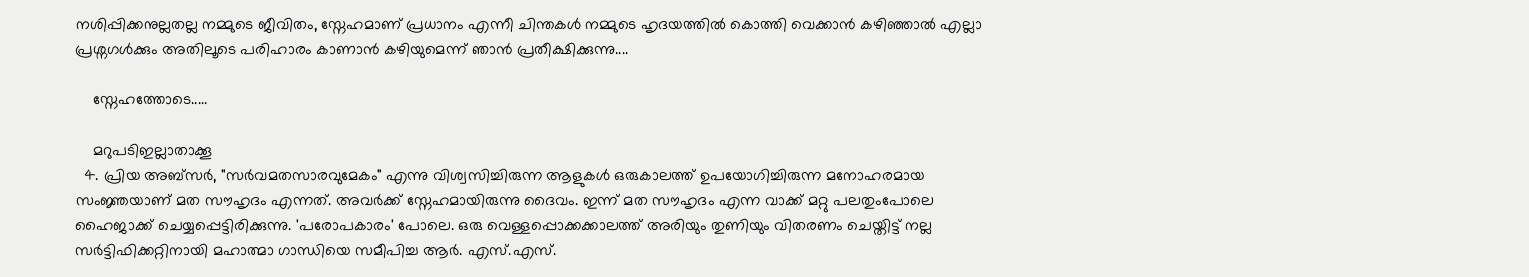നശിപ്പിക്കനുല്ലതല്ല നമ്മുടെ ജീവിതം, സ്നേഹമാണ് പ്രധാനം എന്നീ ചിന്തകള്‍ നമ്മുടെ ഹൃദയത്തില്‍ കൊത്തി വെക്കാന്‍ കഴിഞ്ഞാല്‍ എല്ലാ പ്രശ്നഗള്‍ക്കും അതിലൂടെ പരിഹാരം കാണാന്‍ കഴിയുമെന്ന് ഞാന്‍ പ്രതീക്ഷിക്കുന്നു....

    സ്നേഹത്തോടെ.....

    മറുപടിഇല്ലാതാക്കൂ
  4. പ്രിയ അബ്സര്‍, "സര്‍വമതസാരവുമേകം" എന്നു വിശ്വസിച്ചിരുന്ന ആളുകള്‍ ഒരുകാലത്ത് ഉപയോഗിച്ചിരുന്ന മനോഹരമായ സംജ്ഞയാണ് മത സൗഹൃദം എന്നത്. അവര്‍ക്ക് സ്നേഹമായിരുന്നു ദൈവം. ഇന്ന് മത സൗഹൃദം എന്ന വാക്ക് മറ്റു പലതുംപോലെ ഹൈജാക്ക് ചെയ്യപ്പെട്ടിരിക്കുന്നു. 'പരോപകാരം' പോലെ. ഒരു വെള്ളപ്പൊക്കക്കാലത്ത് അരിയും തുണിയും വിതരണം ചെയ്തിട്ട് നല്ല സര്‍ട്ടിഫിക്കറ്റിനായി മഹാത്മാ ഗാന്ധിയെ സമീപിച്ച ആര്‍. എസ്.എസ്.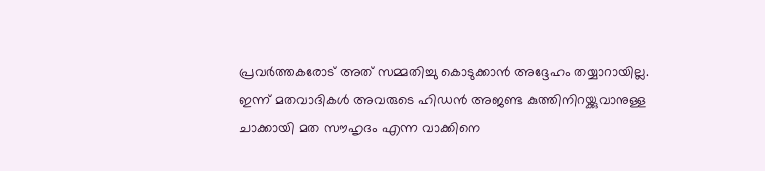പ്രവര്‍ത്തകരോട് അത് സമ്മതിച്ചു കൊടുക്കാന്‍ അദ്ദേഹം തയ്യാറായില്ല. ഇന്ന് മതവാദികള്‍ അവരുടെ ഹിഡന്‍ അജണ്ട കുത്തിനിറയ്ക്കുവാനുള്ള ചാക്കായി മത സൗഹൃദം എന്ന വാക്കിനെ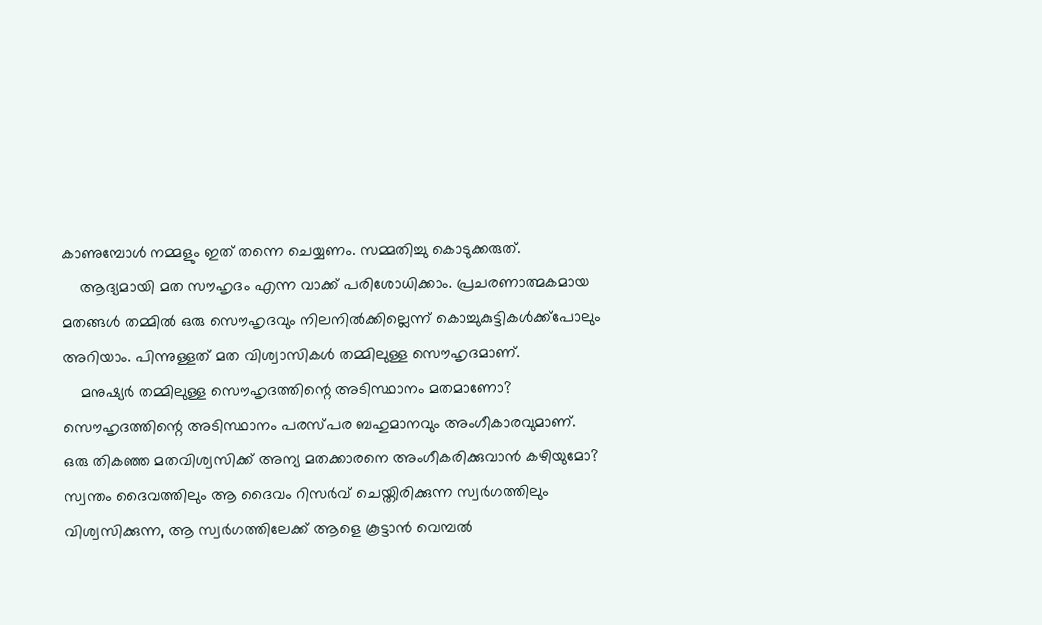കാണുമ്പോള്‍ നമ്മളും ഇത് തന്നെ ചെയ്യണം. സമ്മതിച്ചു കൊടുക്കരുത്.
    ആദ്യമായി മത സൗഹൃദം എന്ന വാക്ക് പരിശോധിക്കാം. പ്രചരണാത്മകമായ മതങ്ങള്‍ തമ്മില്‍ ഒരു സൌഹൃദവും നിലനില്‍ക്കില്ലെന്ന് കൊച്ചുകുട്ടികള്‍ക്ക്പോലും അറിയാം. പിന്നുള്ളത് മത വിശ്വാസികള്‍ തമ്മിലുള്ള സൌഹൃദമാണ്.
    മനുഷ്യര്‍ തമ്മിലുള്ള സൌഹൃദത്തിന്റെ അടിസ്ഥാനം മതമാണോ? സൌഹൃദത്തിന്റെ അടിസ്ഥാനം പരസ്പര ബഹുമാനവും അംഗീകാരവുമാണ്. ഒരു തികഞ്ഞ മതവിശ്വസിക്ക് അന്യ മതക്കാരനെ അംഗീകരിക്കുവാന്‍ കഴിയുമോ? സ്വന്തം ദൈവത്തിലും ആ ദൈവം റിസര്‍വ് ചെയ്തിരിക്കുന്ന സ്വര്‍ഗത്തിലും വിശ്വസിക്കുന്ന, ആ സ്വര്‍ഗത്തിലേക്ക് ആളെ കൂട്ടാന്‍ വെമ്പല്‍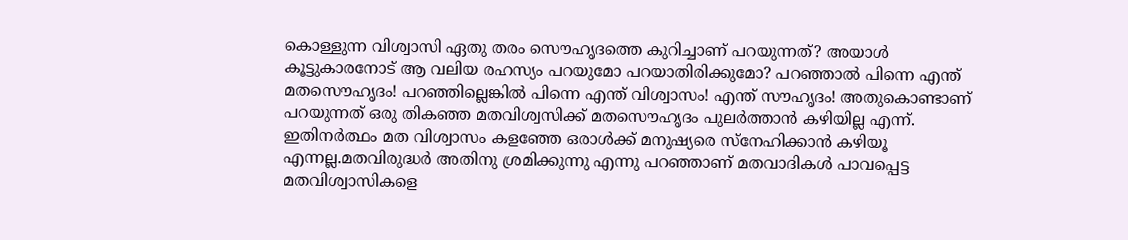കൊള്ളുന്ന വിശ്വാസി ഏതു തരം സൌഹൃദത്തെ കുറിച്ചാണ് പറയുന്നത്? അയാള്‍ കൂട്ടുകാരനോട് ആ വലിയ രഹസ്യം പറയുമോ പറയാതിരിക്കുമോ? പറഞ്ഞാല്‍ പിന്നെ എന്ത് മതസൌഹൃദം! പറഞ്ഞില്ലെങ്കില്‍ പിന്നെ എന്ത് വിശ്വാസം! എന്ത് സൗഹൃദം! അതുകൊണ്ടാണ് പറയുന്നത് ഒരു തികഞ്ഞ മതവിശ്വസിക്ക് മതസൌഹൃദം പുലര്‍ത്താന്‍ കഴിയില്ല എന്ന്. ഇതിനര്‍ത്ഥം മത വിശ്വാസം കളഞ്ഞേ ഒരാള്‍ക്ക്‌ മനുഷ്യരെ സ്നേഹിക്കാന്‍ കഴിയൂ എന്നല്ല.മതവിരുദ്ധര്‍ അതിനു ശ്രമിക്കുന്നു എന്നു പറഞ്ഞാണ് മതവാദികള്‍ പാവപ്പെട്ട മതവിശ്വാസികളെ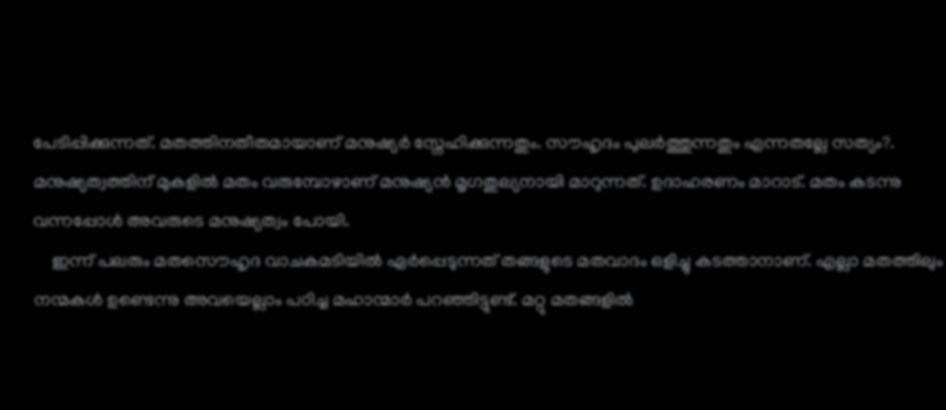പേടിപ്പിക്കുന്നത്‌. മതത്തിനതീതമായാണ് മനുഷ്യര്‍ സ്നേഹിക്കുന്നതും. സൗഹൃദം പുലര്‍ത്തുന്നതും എന്നതല്ലേ സത്യം?. മനുഷ്യത്വത്തിന് മുകളില്‍ മതം വരുമ്പോഴാണ് മനുഷ്യന്‍ മൃഗതുല്യനായി മാറുന്നത്. ഉദാഹരണം മാറാട്. മതം കടന്നു വന്നപ്പോള്‍ അവരുടെ മനുഷ്യത്വം പോയി.
    ഇന്ന് പലരും മതസൌഹൃദ വാചകമടിയില്‍ ഏര്‍പ്പെടുന്നത് തങ്ങളുടെ മതവാദം ഒളിച്ചു കടത്താനാണ്. എല്ലാ മതത്തിലും നന്മകള്‍ ഉണ്ടെന്നു അവയെല്ലാം പഠിച്ച മഹാന്മാര്‍ പറഞ്ഞിട്ടുണ്ട്. മറ്റു മതങ്ങളില്‍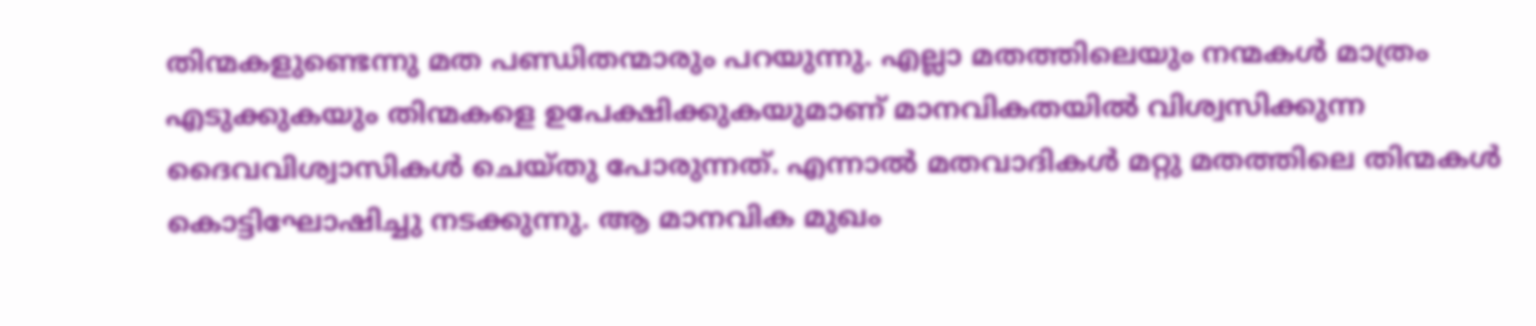തിന്മകളുണ്ടെന്നു മത പണ്ഡിതന്മാരും പറയുന്നു. എല്ലാ മതത്തിലെയും നന്മകള്‍ മാത്രം എടുക്കുകയും തിന്മകളെ ഉപേക്ഷിക്കുകയുമാണ് മാനവികതയില്‍ വിശ്വസിക്കുന്ന ദൈവവിശ്വാസികള്‍ ചെയ്തു പോരുന്നത്. എന്നാല്‍ മതവാദികള്‍ മറ്റു മതത്തിലെ തിന്മകള്‍ കൊട്ടിഘോഷിച്ചു നടക്കുന്നു. ആ മാനവിക മുഖം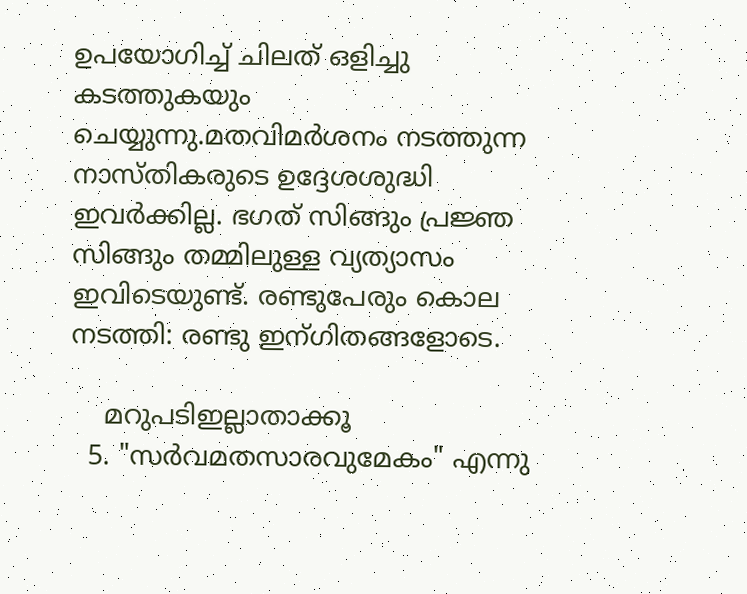ഉപയോഗിച്ച് ചിലത് ഒളിച്ചു കടത്തുകയും ചെയ്യുന്നു.മതവിമര്‍ശനം നടത്തുന്ന നാസ്തികരുടെ ഉദ്ദേശശുദ്ധി ഇവര്‍ക്കില്ല. ഭഗത് സിങ്ങും പ്രജ്ഞ സിങ്ങും തമ്മിലുള്ള വ്യത്യാസം ഇവിടെയുണ്ട്. രണ്ടുപേരും കൊല നടത്തി: രണ്ടു ഇന്ഗിതങ്ങളോടെ.

    മറുപടിഇല്ലാതാക്കൂ
  5. "സര്‍വമതസാരവുമേകം" എന്നു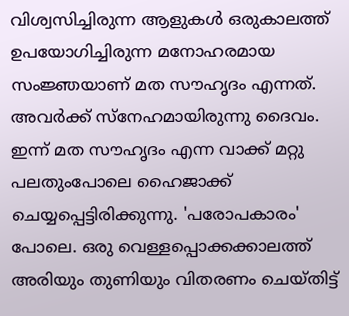വിശ്വസിച്ചിരുന്ന ആളുകള്‍ ഒരുകാലത്ത് ഉപയോഗിച്ചിരുന്ന മനോഹരമായ സംജ്ഞയാണ് മത സൗഹൃദം എന്നത്. അവര്‍ക്ക് സ്നേഹമായിരുന്നു ദൈവം. ഇന്ന് മത സൗഹൃദം എന്ന വാക്ക് മറ്റു പലതുംപോലെ ഹൈജാക്ക് ചെയ്യപ്പെട്ടിരിക്കുന്നു. 'പരോപകാരം' പോലെ. ഒരു വെള്ളപ്പൊക്കക്കാലത്ത് അരിയും തുണിയും വിതരണം ചെയ്തിട്ട്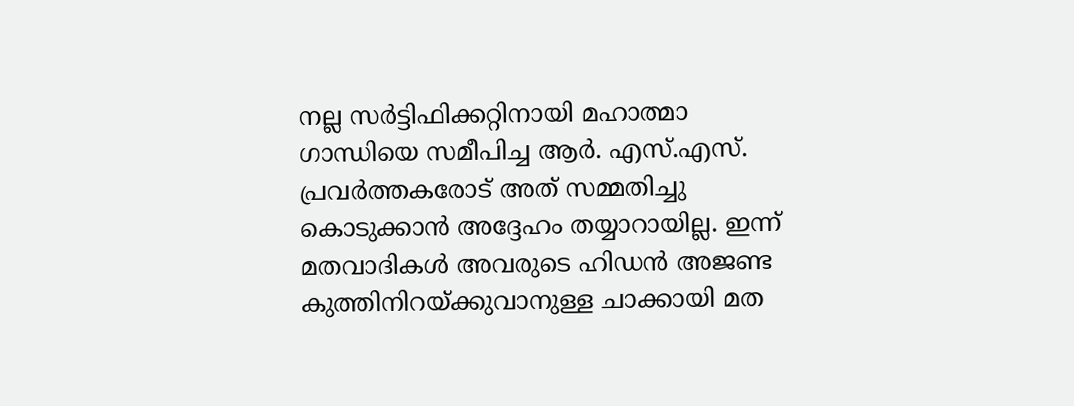നല്ല സര്‍ട്ടിഫിക്കറ്റിനായി മഹാത്മാ ഗാന്ധിയെ സമീപിച്ച ആര്‍. എസ്.എസ്. പ്രവര്‍ത്തകരോട് അത് സമ്മതിച്ചു കൊടുക്കാന്‍ അദ്ദേഹം തയ്യാറായില്ല. ഇന്ന് മതവാദികള്‍ അവരുടെ ഹിഡന്‍ അജണ്ട കുത്തിനിറയ്ക്കുവാനുള്ള ചാക്കായി മത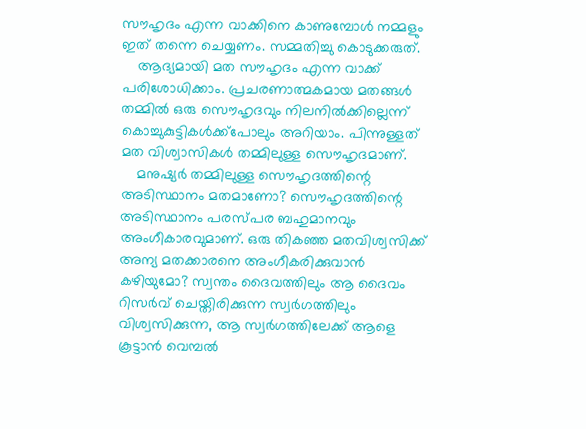സൗഹൃദം എന്ന വാക്കിനെ കാണുമ്പോള്‍ നമ്മളും ഇത് തന്നെ ചെയ്യണം. സമ്മതിച്ചു കൊടുക്കരുത്.
    ആദ്യമായി മത സൗഹൃദം എന്ന വാക്ക് പരിശോധിക്കാം. പ്രചരണാത്മകമായ മതങ്ങള്‍ തമ്മില്‍ ഒരു സൌഹൃദവും നിലനില്‍ക്കില്ലെന്ന് കൊച്ചുകുട്ടികള്‍ക്ക്പോലും അറിയാം. പിന്നുള്ളത് മത വിശ്വാസികള്‍ തമ്മിലുള്ള സൌഹൃദമാണ്.
    മനുഷ്യര്‍ തമ്മിലുള്ള സൌഹൃദത്തിന്റെ അടിസ്ഥാനം മതമാണോ? സൌഹൃദത്തിന്റെ അടിസ്ഥാനം പരസ്പര ബഹുമാനവും അംഗീകാരവുമാണ്. ഒരു തികഞ്ഞ മതവിശ്വസിക്ക് അന്യ മതക്കാരനെ അംഗീകരിക്കുവാന്‍ കഴിയുമോ? സ്വന്തം ദൈവത്തിലും ആ ദൈവം റിസര്‍വ് ചെയ്തിരിക്കുന്ന സ്വര്‍ഗത്തിലും വിശ്വസിക്കുന്ന, ആ സ്വര്‍ഗത്തിലേക്ക് ആളെ കൂട്ടാന്‍ വെമ്പല്‍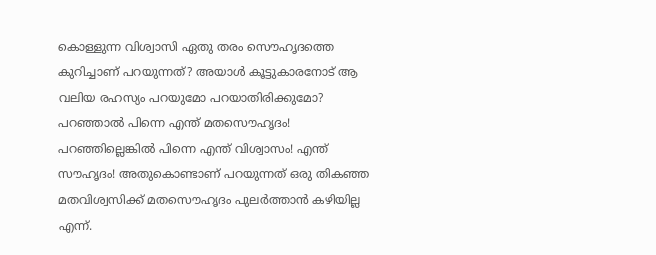കൊള്ളുന്ന വിശ്വാസി ഏതു തരം സൌഹൃദത്തെ കുറിച്ചാണ് പറയുന്നത്? അയാള്‍ കൂട്ടുകാരനോട് ആ വലിയ രഹസ്യം പറയുമോ പറയാതിരിക്കുമോ? പറഞ്ഞാല്‍ പിന്നെ എന്ത് മതസൌഹൃദം! പറഞ്ഞില്ലെങ്കില്‍ പിന്നെ എന്ത് വിശ്വാസം! എന്ത് സൗഹൃദം! അതുകൊണ്ടാണ് പറയുന്നത് ഒരു തികഞ്ഞ മതവിശ്വസിക്ക് മതസൌഹൃദം പുലര്‍ത്താന്‍ കഴിയില്ല എന്ന്.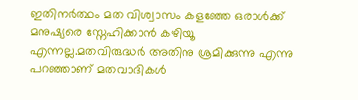ഇതിനര്‍ത്ഥം മത വിശ്വാസം കളഞ്ഞേ ഒരാള്‍ക്ക്‌ മനുഷ്യരെ സ്നേഹിക്കാന്‍ കഴിയൂ എന്നല്ല.മതവിരുദ്ധര്‍ അതിനു ശ്രമിക്കുന്നു എന്നു പറഞ്ഞാണ് മതവാദികള്‍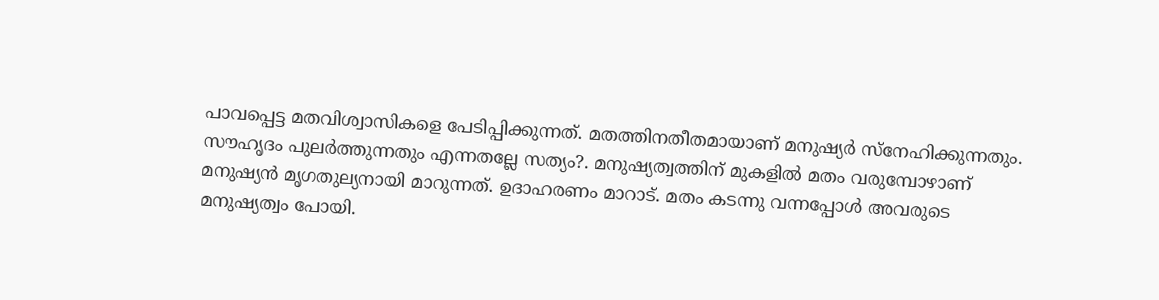പാവപ്പെട്ട മതവിശ്വാസികളെ പേടിപ്പിക്കുന്നത്‌. മതത്തിനതീതമായാണ് മനുഷ്യര്‍ സ്നേഹിക്കുന്നതും. സൗഹൃദം പുലര്‍ത്തുന്നതും എന്നതല്ലേ സത്യം?. മനുഷ്യത്വത്തിന് മുകളില്‍ മതം വരുമ്പോഴാണ് മനുഷ്യന്‍ മൃഗതുല്യനായി മാറുന്നത്. ഉദാഹരണം മാറാട്. മതം കടന്നു വന്നപ്പോള്‍ അവരുടെ മനുഷ്യത്വം പോയി.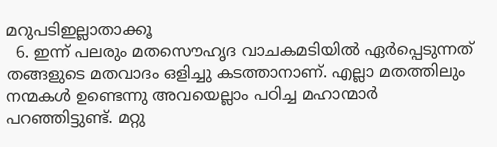മറുപടിഇല്ലാതാക്കൂ
  6. ഇന്ന് പലരും മതസൌഹൃദ വാചകമടിയില്‍ ഏര്‍പ്പെടുന്നത് തങ്ങളുടെ മതവാദം ഒളിച്ചു കടത്താനാണ്. എല്ലാ മതത്തിലും നന്മകള്‍ ഉണ്ടെന്നു അവയെല്ലാം പഠിച്ച മഹാന്മാര്‍ പറഞ്ഞിട്ടുണ്ട്. മറ്റു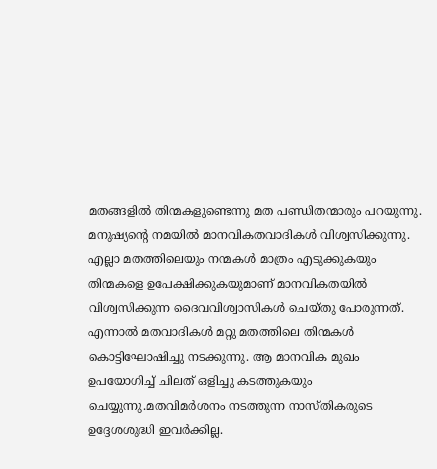മതങ്ങളില്‍ തിന്മകളുണ്ടെന്നു മത പണ്ഡിതന്മാരും പറയുന്നു. മനുഷ്യന്റെ നമയില്‍ മാനവികതവാദികള്‍ വിശ്വസിക്കുന്നു. എല്ലാ മതത്തിലെയും നന്മകള്‍ മാത്രം എടുക്കുകയും തിന്മകളെ ഉപേക്ഷിക്കുകയുമാണ് മാനവികതയില്‍ വിശ്വസിക്കുന്ന ദൈവവിശ്വാസികള്‍ ചെയ്തു പോരുന്നത്. എന്നാല്‍ മതവാദികള്‍ മറ്റു മതത്തിലെ തിന്മകള്‍ കൊട്ടിഘോഷിച്ചു നടക്കുന്നു. ആ മാനവിക മുഖം ഉപയോഗിച്ച് ചിലത് ഒളിച്ചു കടത്തുകയും ചെയ്യുന്നു.മതവിമര്‍ശനം നടത്തുന്ന നാസ്തികരുടെ ഉദ്ദേശശുദ്ധി ഇവര്‍ക്കില്ല.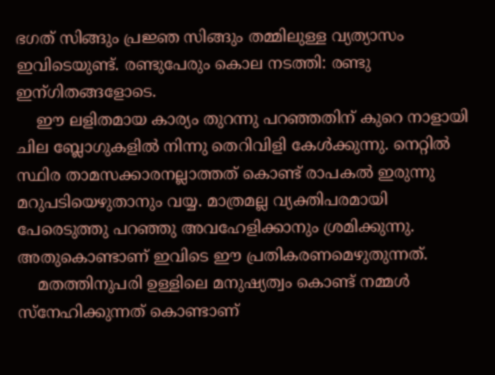ഭഗത് സിങ്ങും പ്രജ്ഞ സിങ്ങും തമ്മിലുള്ള വ്യത്യാസം ഇവിടെയുണ്ട്. രണ്ടുപേരും കൊല നടത്തി: രണ്ടു ഇന്ഗിതങ്ങളോടെ.
    ഈ ലളിതമായ കാര്യം തുറന്നു പറഞ്ഞതിന് കുറെ നാളായി ചില ബ്ലോഗുകളില്‍ നിന്നു തെറിവിളി കേള്‍ക്കുന്നു. നെറ്റില്‍ സ്ഥിര താമസക്കാരനല്ലാത്തത്‌ കൊണ്ട് രാപകല്‍ ഇരുന്നു മറുപടിയെഴുതാനും വയ്യ. മാത്രമല്ല വ്യക്തിപരമായി പേരെടുത്തു പറഞ്ഞു അവഹേളിക്കാനും ശ്രമിക്കുന്നു. അതുകൊണ്ടാണ് ഇവിടെ ഈ പ്രതികരണമെഴുതുന്നത്‌.
    മതത്തിനുപരി ഉള്ളിലെ മനുഷ്യത്വം കൊണ്ട് നമ്മള്‍ സ്നേഹിക്കുന്നത് കൊണ്ടാണ്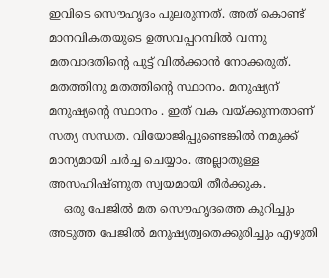ഇവിടെ സൌഹൃദം പുലരുന്നത്. അത് കൊണ്ട് മാനവികതയുടെ ഉത്സവപ്പറമ്പില്‍ വന്നു മതവാദതിന്റെ പുട്ട് വില്‍ക്കാന്‍ നോക്കരുത്. മതത്തിനു മതത്തിന്റെ സ്ഥാനം. മനുഷ്യന് മനുഷ്യന്റെ സ്ഥാനം . ഇത് വക വയ്ക്കുന്നതാണ് സത്യ സന്ധത. വിയോജിപ്പുണ്ടെങ്കില്‍ നമുക്ക് മാന്യമായി ചര്‍ച്ച ചെയ്യാം. അല്ലാതുള്ള അസഹിഷ്ണുത സ്വയമായി തീര്‍ക്കുക.
    ഒരു പേജില്‍ മത സൌഹൃദത്തെ കുറിച്ചും അടുത്ത പേജില്‍ മനുഷ്യത്വതെക്കുരിച്ചും എഴുതി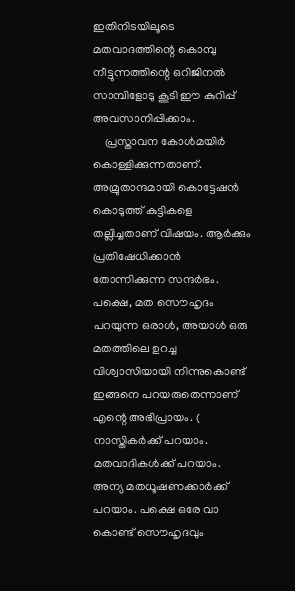ഇതിനിടയിലൂടെ മതവാദത്തിന്റെ കൊമ്പു നീട്ടുന്നത്തിന്റെ ഒറിജിനല്‍ സാമ്പിളോടു കൂടി ഈ കുറിപ്പ് അവസാനിപ്പിക്കാം.
    പ്രസ്താവന കോള്‍മയിര്‍ കൊള്ളിക്കുന്നതാണ്. അമ്രുതാന്ദമായി കൊട്ടേഷന്‍ കൊടുത്ത് കുട്ടികളെ തല്ലിച്ചതാണ് വിഷയം. ആര്‍ക്കും പ്രതിഷേധിക്കാന്‍ തോന്നിക്കുന്ന സന്ദര്‍ഭം. പക്ഷെ, മത സൌഹൃദം പറയുന്ന ഒരാള്‍, അയാള്‍ ഒരു മതത്തിലെ ഉറച്ച വിശ്വാസിയായി നിന്നുകൊണ്ട് ഇങ്ങനെ പറയരുതെന്നാണ് എന്റെ അഭിപ്രായം. ( നാസ്തികര്‍ക്ക് പറയാം. മതവാദികള്‍ക്ക് പറയാം. അന്യ മതധൂഷണക്കാര്‍ക്ക് പറയാം. പക്ഷെ ഒരേ വാ കൊണ്ട് സൌഹൃദവും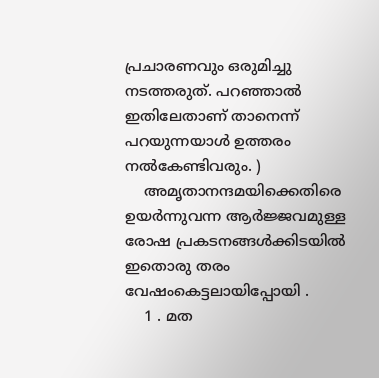പ്രചാരണവും ഒരുമിച്ചു നടത്തരുത്. പറഞ്ഞാല്‍ ഇതിലേതാണ് താനെന്ന് പറയുന്നയാള്‍ ഉത്തരം നല്‍കേണ്ടിവരും. )
    അമൃതാനന്ദമയിക്കെതിരെ ഉയര്‍ന്നുവന്ന ആര്‍ജ്ജവമുള്ള രോഷ പ്രകടനങ്ങള്‍ക്കിടയില്‍ ഇതൊരു തരം വേഷംകെട്ടലായിപ്പോയി .
    1 . മത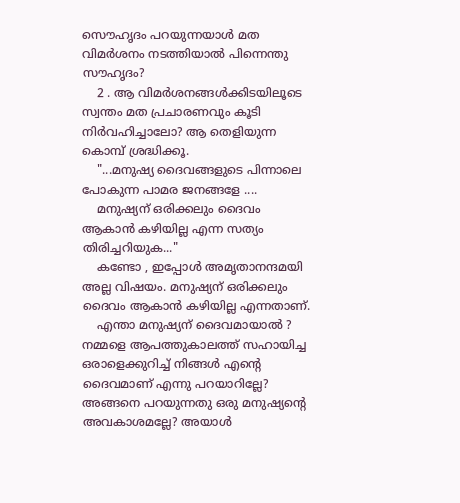സൌഹൃദം പറയുന്നയാള്‍ മത വിമര്‍ശനം നടത്തിയാല്‍ പിന്നെന്തു സൗഹൃദം?
    2 . ആ വിമര്‍ശനങ്ങള്‍ക്കിടയിലൂടെ സ്വന്തം മത പ്രചാരണവും കൂടി നിര്‍വഹിച്ചാലോ? ആ തെളിയുന്ന കൊമ്പ് ശ്രദ്ധിക്കൂ.
    "...മനുഷ്യ ദൈവങ്ങളുടെ പിന്നാലെ പോകുന്ന പാമര ജനങ്ങളേ ....
    മനുഷ്യന് ഒരിക്കലും ദൈവം ആകാന്‍ കഴിയില്ല എന്ന സത്യം തിരിച്ചറിയുക..."
    കണ്ടോ , ഇപ്പോള്‍ അമൃതാനന്ദമയി അല്ല വിഷയം. മനുഷ്യന് ഒരിക്കലും ദൈവം ആകാന്‍ കഴിയില്ല എന്നതാണ്.
    എന്താ മനുഷ്യന് ദൈവമായാല്‍ ? നമ്മളെ ആപത്തുകാലത്ത് സഹായിച്ച ഒരാളെക്കുറിച്ച് നിങ്ങള്‍ എന്റെ ദൈവമാണ് എന്നു പറയാറില്ലേ? അങ്ങനെ പറയുന്നതു ഒരു മനുഷ്യന്റെ അവകാശമല്ലേ? അയാള്‍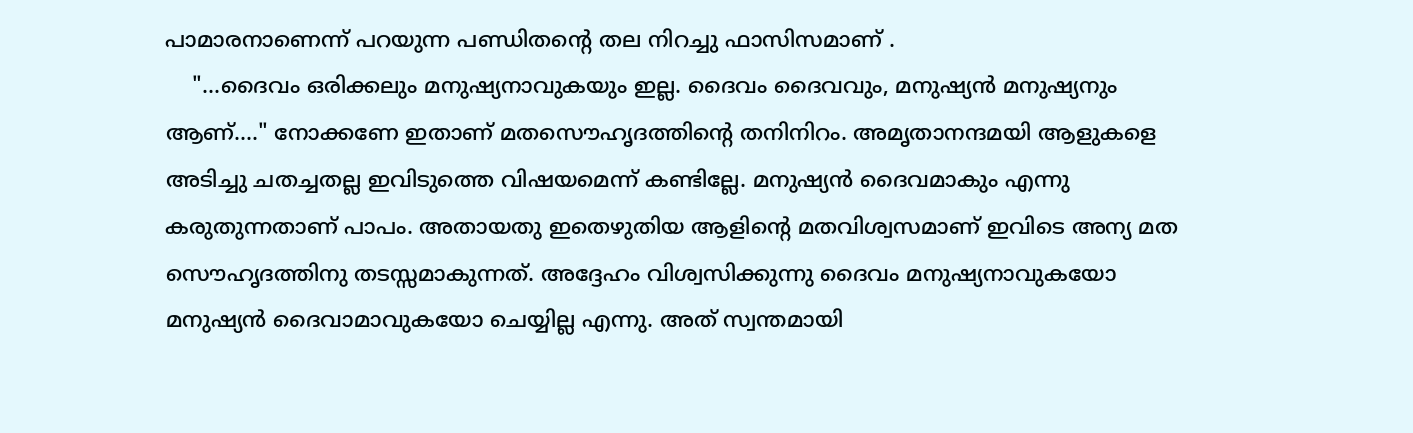പാമാരനാണെന്ന് പറയുന്ന പണ്ഡിതന്റെ തല നിറച്ചു ഫാസിസമാണ് .
    "...ദൈവം ഒരിക്കലും മനുഷ്യനാവുകയും ഇല്ല. ദൈവം ദൈവവും, മനുഷ്യന്‍ മനുഷ്യനും ആണ്...." നോക്കണേ ഇതാണ് മതസൌഹൃദത്തിന്റെ തനിനിറം. അമൃതാനന്ദമയി ആളുകളെ അടിച്ചു ചതച്ചതല്ല ഇവിടുത്തെ വിഷയമെന്ന് കണ്ടില്ലേ. മനുഷ്യന്‍ ദൈവമാകും എന്നു കരുതുന്നതാണ് പാപം. അതായതു ഇതെഴുതിയ ആളിന്റെ മതവിശ്വസമാണ് ഇവിടെ അന്യ മത സൌഹൃദത്തിനു തടസ്സമാകുന്നത്. അദ്ദേഹം വിശ്വസിക്കുന്നു ദൈവം മനുഷ്യനാവുകയോ മനുഷ്യന്‍ ദൈവാമാവുകയോ ചെയ്യില്ല എന്നു. അത് സ്വന്തമായി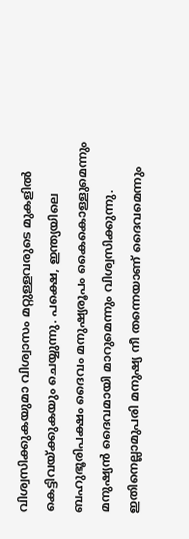വിശ്വസിക്കുകയുമാ വിശ്വാസം മറ്റുള്ളവരുടെ മുകളില്‍ കെട്ടിവയ്ക്കുകയും ചെയ്യുന്നു. പക്ഷെ, ഇന്ത്യയിലെ ബഹുഭൂരിപക്ഷം ദൈവം മനുഷ്യരൂപം കൈകൊള്ളുമെന്നും മനുഷ്യന്‍ ദൈവമായി മാറുമെന്നും വിശ്വസിക്കുന്നു. ഇതിനെല്ലാമുപരി മനുഷ്യ നീ തന്നെയാണ് ദൈവമെന്നും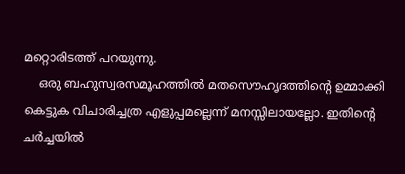മറ്റൊരിടത്ത് പറയുന്നു.
    ഒരു ബഹുസ്വരസമൂഹത്തില്‍ മതസൌഹൃദത്തിന്റെ ഉമ്മാക്കി കെട്ടുക വിചാരിച്ചത്ര എളുപ്പമല്ലെന്ന് മനസ്സിലായല്ലോ. ഇതിന്റെ ചര്‍ച്ചയില്‍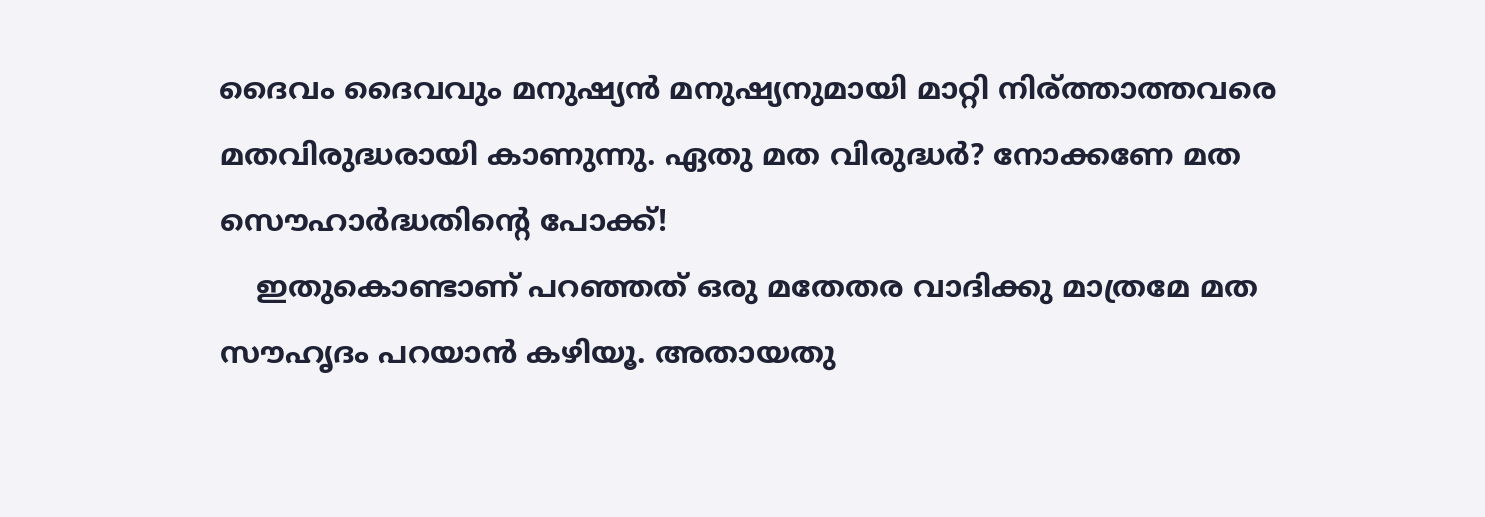ദൈവം ദൈവവും മനുഷ്യന്‍ മനുഷ്യനുമായി മാറ്റി നിര്ത്താത്തവരെ മതവിരുദ്ധരായി കാണുന്നു. ഏതു മത വിരുദ്ധര്‍? നോക്കണേ മത സൌഹാര്‍ദ്ധതിന്റെ പോക്ക്!
    ഇതുകൊണ്ടാണ് പറഞ്ഞത് ഒരു മതേതര വാദിക്കു മാത്രമേ മത സൗഹൃദം പറയാന്‍ കഴിയൂ. അതായതു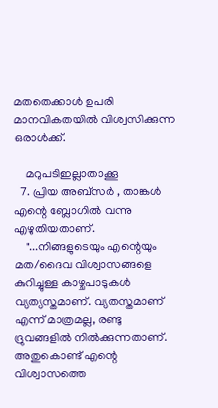മതതെക്കാള്‍ ഉപരി മാനവികതയില്‍ വിശ്വസിക്കുന്ന ഒരാള്‍ക്ക്‌.

    മറുപടിഇല്ലാതാക്കൂ
  7. പ്രിയ അബ്സര്‍ , താങ്കള്‍ എന്റെ ബ്ലോഗില്‍ വന്നു എഴുതിയതാണ്.
    "...നിങ്ങളുടെയും എന്റെയും മത/ദൈവ വിശ്വാസങ്ങളെ കുറിച്ചുള്ള കാഴ്ചപാടുകള്‍ വ്യത്യസ്തമാണ്. വ്യതസ്തമാണ് എന്ന് മാത്രമല്ല, രണ്ടു ദ്രുവങ്ങളില്‍ നില്‍ക്കുന്നതാണ്. അതുകൊണ്ട് എന്റെ വിശ്വാസത്തെ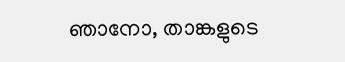ഞാനോ, താങ്കളുടെ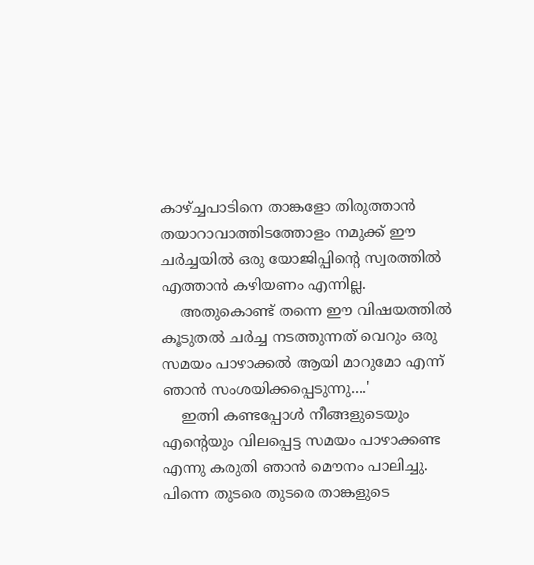കാഴ്ച്ചപാടിനെ താങ്കളോ തിരുത്താന്‍ തയാറാവാത്തിടത്തോളം നമുക്ക്‌ ഈ ചര്‍ച്ചയില്‍ ഒരു യോജിപ്പിന്റെ സ്വരത്തില്‍ എത്താന്‍ കഴിയണം എന്നില്ല.
    അതുകൊണ്ട് തന്നെ ഈ വിഷയത്തില്‍ കൂടുതല്‍ ചര്‍ച്ച നടത്തുന്നത് വെറും ഒരു സമയം പാഴാക്കല്‍ ആയി മാറുമോ എന്ന് ഞാന്‍ സംശയിക്കപ്പെടുന്നു....'
    ഇത്നി കണ്ടപ്പോള്‍ നീങ്ങളുടെയും എന്റെയും വിലപ്പെട്ട സമയം പാഴാക്കണ്ട എന്നു കരുതി ഞാന്‍ മൌനം പാലിച്ചു. പിന്നെ തുടരെ തുടരെ താങ്കളുടെ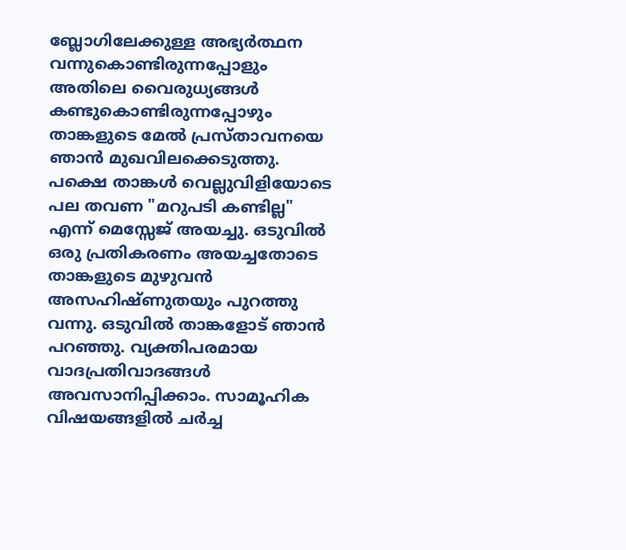ബ്ലോഗിലേക്കുള്ള അഭ്യര്‍ത്ഥന വന്നുകൊണ്ടിരുന്നപ്പോളും അതിലെ വൈരുധ്യങ്ങള്‍ കണ്ടുകൊണ്ടിരുന്നപ്പോഴും താങ്കളുടെ മേല്‍ പ്രസ്താവനയെ ഞാന്‍ മുഖവിലക്കെടുത്തു. പക്ഷെ താങ്കള്‍ വെല്ലുവിളിയോടെ പല തവണ "മറുപടി കണ്ടില്ല" എന്ന് മെസ്സേജ് അയച്ചു. ഒടുവില്‍ ഒരു പ്രതികരണം അയച്ചതോടെ താങ്കളുടെ മുഴുവന്‍ അസഹിഷ്ണുതയും പുറത്തു വന്നു. ഒടുവില്‍ താങ്കളോട് ഞാന്‍ പറഞ്ഞു. വ്യക്തിപരമായ വാദപ്രതിവാദങ്ങള്‍ അവസാനിപ്പിക്കാം. സാമൂഹിക വിഷയങ്ങളില്‍ ചര്‍ച്ച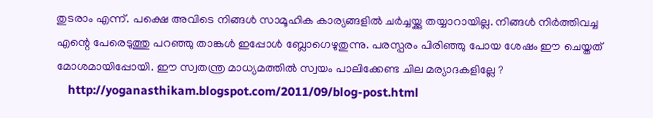തുടരാം എന്ന്. പക്ഷെ അവിടെ നിങ്ങള്‍ സാമൂഹിക കാര്യങ്ങളില്‍ ചര്‍ച്ചയ്ക്കു തയ്യാറായില്ല. നിങ്ങള്‍ നിര്‍ത്തിവച്ച എന്റെ പേരെടുത്തു പറഞ്ഞു താങ്കള്‍ ഇപ്പോള്‍ ബ്ലോഗെഴുതുന്നു. പരസ്പരം പിരിഞ്ഞു പോയ ശേഷം ഈ ചെയ്തത് മോശമായിപ്പോയി. ഈ സ്വതന്ത്ര മാധ്യമത്തില്‍ സ്വയം പാലിക്കേണ്ട ചില മര്യാദകളില്ലേ ?
    http://yoganasthikam.blogspot.com/2011/09/blog-post.html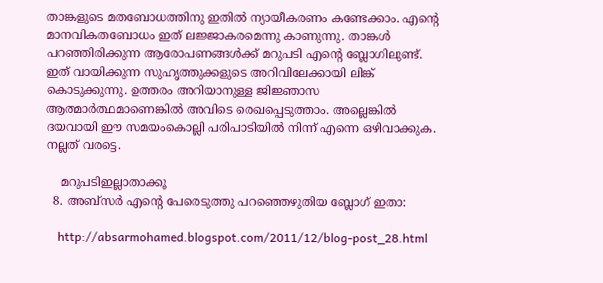താങ്കളുടെ മതബോധത്തിനു ഇതില്‍ ന്യായീകരണം കണ്ടേക്കാം. എന്റെ മാനവികതബോധം ഇത് ലജ്ജാകരമെന്നു കാണുന്നു. താങ്കള്‍ പറഞ്ഞിരിക്കുന്ന ആരോപണങ്ങള്‍ക്ക് മറുപടി എന്റെ ബ്ലോഗിലുണ്ട്. ഇത് വായിക്കുന്ന സുഹൃത്തുക്കളുടെ അറിവിലേക്കായി ലിങ്ക് കൊടുക്കുന്നു. ഉത്തരം അറിയാനുള്ള ജിജ്ഞാസ ആത്മാര്‍ത്ഥമാണെങ്കില്‍ അവിടെ രെഖപ്പെടുത്താം. അല്ലെങ്കില്‍ ദയവായി ഈ സമയംകൊല്ലി പരിപാടിയില്‍ നിന്ന് എന്നെ ഒഴിവാക്കുക. നല്ലത് വരട്ടെ.

    മറുപടിഇല്ലാതാക്കൂ
  8. അബ്സര്‍ എന്റെ പേരെടുത്തു പറഞ്ഞെഴുതിയ ബ്ലോഗ്‌ ഇതാ:

    http://absarmohamed.blogspot.com/2011/12/blog-post_28.html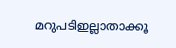മറുപടിഇല്ലാതാക്കൂ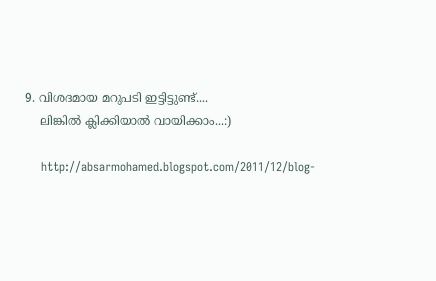9. വിശദമായ മറുപടി ഇട്ടിട്ടുണ്ട്....
    ലിങ്കില്‍ ക്ലിക്കിയാല്‍ വായിക്കാം...:)

    http://absarmohamed.blogspot.com/2011/12/blog-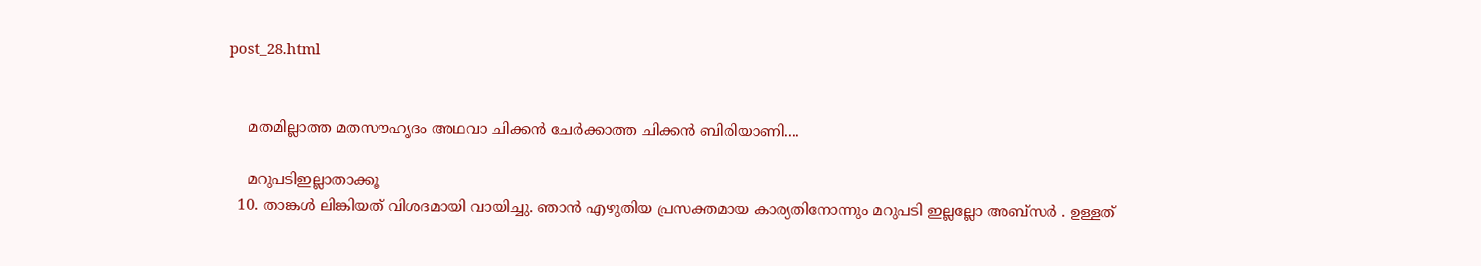post_28.html


    മതമില്ലാത്ത മതസൗഹൃദം അഥവാ ചിക്കന്‍ ചേര്‍ക്കാത്ത ചിക്കന്‍ ബിരിയാണി....

    മറുപടിഇല്ലാതാക്കൂ
  10. താങ്കള്‍ ലിങ്കിയത് വിശദമായി വായിച്ചു. ഞാന്‍ എഴുതിയ പ്രസക്തമായ കാര്യതിനോന്നും മറുപടി ഇല്ലല്ലോ അബ്സര്‍ . ഉള്ളത്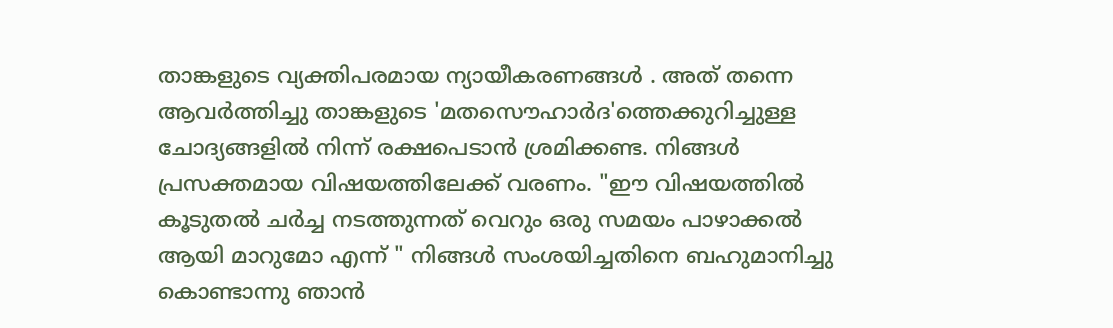താങ്കളുടെ വ്യക്തിപരമായ ന്യായീകരണങ്ങള്‍ . അത് തന്നെ ആവര്‍ത്തിച്ചു താങ്കളുടെ 'മതസൌഹാര്‍ദ'ത്തെക്കുറിച്ചുള്ള ചോദ്യങ്ങളില്‍ നിന്ന് രക്ഷപെടാന്‍ ശ്രമിക്കണ്ട. നിങ്ങള്‍ പ്രസക്തമായ വിഷയത്തിലേക്ക് വരണം. "ഈ വിഷയത്തില്‍ കൂടുതല്‍ ചര്‍ച്ച നടത്തുന്നത് വെറും ഒരു സമയം പാഴാക്കല്‍ ആയി മാറുമോ എന്ന് " നിങ്ങള്‍ സംശയിച്ചതിനെ ബഹുമാനിച്ചു കൊണ്ടാന്നു ഞാന്‍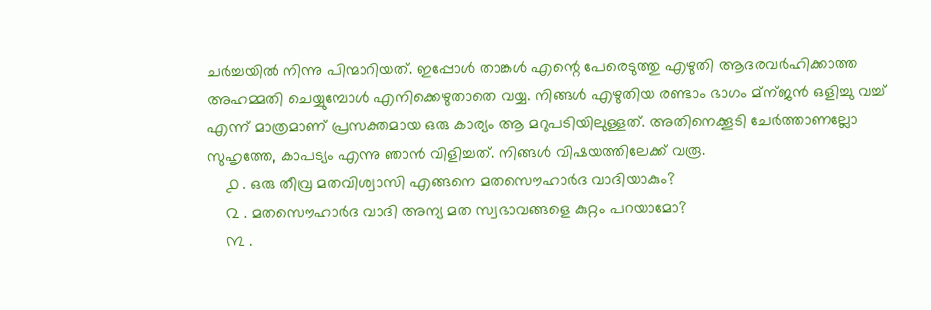ചര്‍ച്ചയില്‍ നിന്നു പിന്മാറിയത്. ഇപ്പോള്‍ താങ്കള്‍ എന്റെ പേരെടുത്തു എഴുതി ആദരവര്‍ഹിക്കാത്ത അഹമ്മതി ചെയ്യുമ്പോള്‍ എനിക്കെഴുതാതെ വയ്യ. നിങ്ങള്‍ എഴുതിയ രണ്ടാം ഭാഗം മ്ന്ജന്‍ ഒളിച്ചു വച്ച് എന്ന് മാത്രമാണ് പ്രസക്തമായ ഒരു കാര്യം ആ മറുപടിയിലുള്ളത്. അതിനെക്കൂടി ചേര്‍ത്താണല്ലോ സുഹൃത്തേ, കാപട്യം എന്നു ഞാന്‍ വിളിച്ചത്. നിങ്ങള്‍ വിഷയത്തിലേക്ക് വരൂ.
    ൧ . ഒരു തീവ്ര മതവിശ്വാസി എങ്ങനെ മതസൌഹാര്‍ദ വാദിയാകും?
    ൨ . മതസൌഹാര്‍ദ വാദി അന്യ മത സ്വഭാവങ്ങളെ കുറ്റം പറയാമോ?
    ൩ .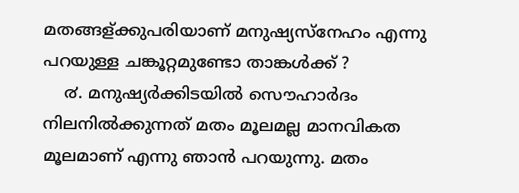മതങ്ങള്ക്കുപരിയാണ് മനുഷ്യസ്നേഹം എന്നു പറയുള്ള ചങ്കൂറ്റമുണ്ടോ താങ്കള്‍ക്ക് ?
    ൪. മനുഷ്യര്‍ക്കിടയില്‍ സൌഹാര്‍ദം നിലനില്‍ക്കുന്നത് മതം മൂലമല്ല മാനവികത മൂലമാണ് എന്നു ഞാന്‍ പറയുന്നു. മതം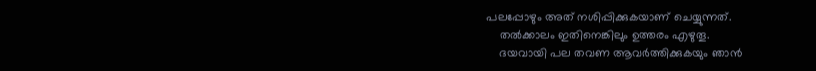പലപ്പോഴും അത് നശിപ്പിക്കുകയാണ് ചെയ്യുന്നത്.
    തല്‍ക്കാലം ഇതിനെങ്കിലും ഉത്തരം എഴുതൂ.
    ദയവായി പല തവണ ആവര്‍ത്തിക്കുകയും ഞാന്‍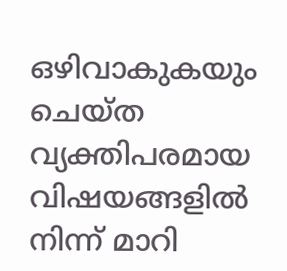ഒഴിവാകുകയും ചെയ്ത വ്യക്തിപരമായ വിഷയങ്ങളില്‍ നിന്ന് മാറി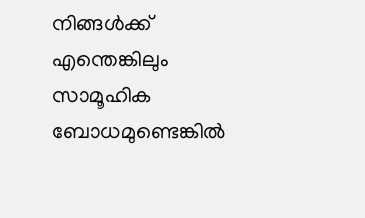നിങ്ങള്‍ക്ക് എന്തെങ്കിലും സാമൂഹിക ബോധമുണ്ടെങ്കില്‍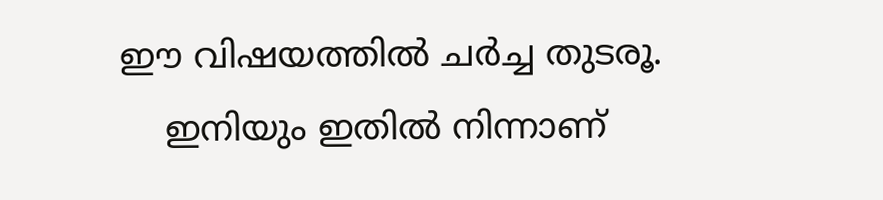ഈ വിഷയത്തില്‍ ചര്‍ച്ച തുടരൂ.
    ഇനിയും ഇതില്‍ നിന്നാണ്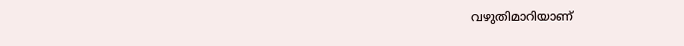വഴുതിമാറിയാണ്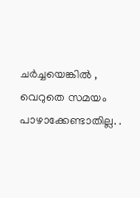ചര്‍ച്ചയെങ്കില്‍ , വെറുതെ സമയം പാഴാക്കേണ്ടാതില്ല. .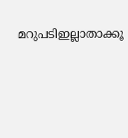മറുപടിഇല്ലാതാക്കൂ